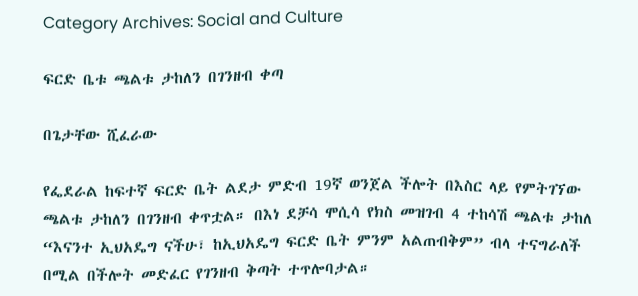Category Archives: Social and Culture

ፍርድ ቤቱ ጫልቱ ታከለን በገንዘብ ቀጣ

በጌታቸው ሺፈራው

የፌደራል ከፍተኛ ፍርድ ቤት ልደታ ምድብ 19ኛ ወንጀል ችሎት በእስር ላይ የምትገኘው ጫልቱ ታከለን በገንዘብ ቀጥቷል። በእነ ደቻሳ ሞሲሳ የክስ መዝገብ 4 ተከሳሽ ጫልቱ ታከለ “እናንተ ኢህአዴግ ናችሁ፣ ከኢህአዴግ ፍርድ ቤት ምንም አልጠብቅም” ብላ ተናግራለች በሚል በችሎት መድፈር የገንዘብ ቅጣት ተጥሎባታል።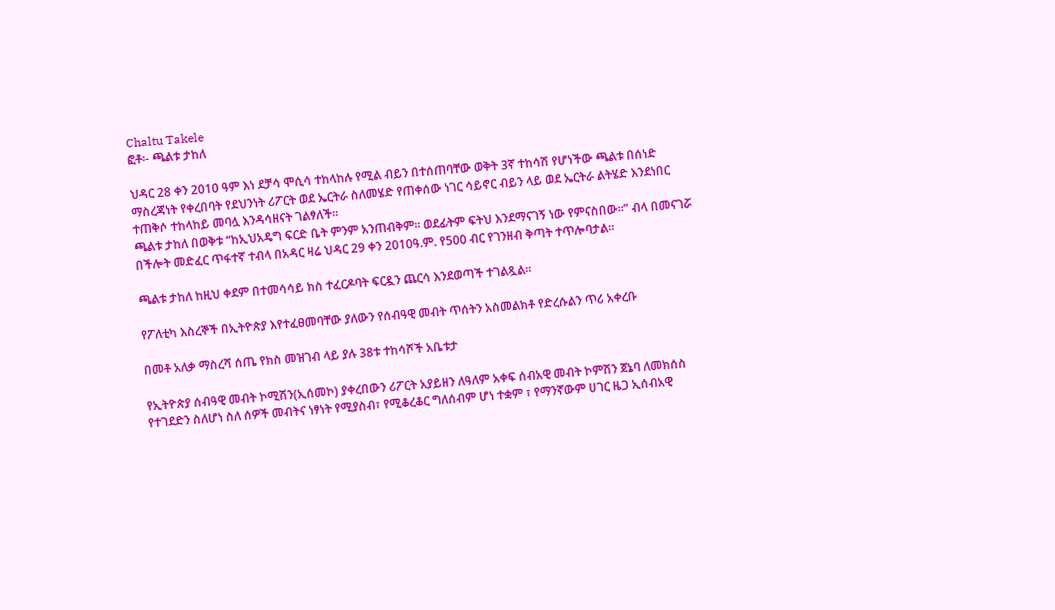Chaltu Takele
ፎቶ፡- ጫልቱ ታከለ

ህዳር 28 ቀን 2010 ዓም እነ ደቻሳ ሞሲሳ ተከላከሉ የሚል ብይን በተሰጠባቸው ወቅት 3ኛ ተከሳሽ የሆነችው ጫልቱ በሰነድ ማስረጃነት የቀረበባት የደህንነት ሪፖርት ወደ ኤርትራ ስለመሄድ የጠቀሰው ነገር ሳይኖር ብይን ላይ ወደ ኤርትራ ልትሄድ እንደነበር ተጠቅሶ ተከላከይ መባሏ እንዳሳዘናት ገልፃለች።
ጫልቱ ታከለ በወቅቱ “ከኢህአዴግ ፍርድ ቤት ምንም አንጠብቅም። ወደፊትም ፍትህ እንደማናገኝ ነው የምናስበው።” ብላ በመናገሯ በችሎት መድፈር ጥፋተኛ ተብላ በአዳር ዛሬ ህዳር 29 ቀን 2010ዓ.ም. የ500 ብር የገንዘብ ቅጣት ተጥሎባታል።

ጫልቱ ታከለ ከዚህ ቀደም በተመሳሳይ ክስ ተፈርዶባት ፍርዷን ጨርሳ እንደወጣች ተገልጿል።

የፖለቲካ እስረኞች በኢትዮጵያ እየተፈፀመባቸው ያለውን የሰብዓዊ መብት ጥሰትን አስመልክቶ የድረሱልን ጥሪ አቀረቡ

በመቶ አለቃ ማስረሻ ሰጤ የክስ መዝገብ ላይ ያሉ 38ቱ ተከሳሾች አቤቱታ

የኢትዮጵያ ሰብዓዊ መብት ኮሚሽን(ኢሰመኮ) ያቀረበውን ሪፖርት አያይዘን ለዓለም አቀፍ ሰብአዊ መብት ኮምሽን ጀኔባ ለመክሰስ የተገደድን ስለሆነ ስለ ሰዎች መብትና ነፃነት የሚያስብ፣ የሚቆረቆር ግለሰብም ሆነ ተቋም ፣ የማንኛውም ሀገር ዜጋ ኢሰብአዊ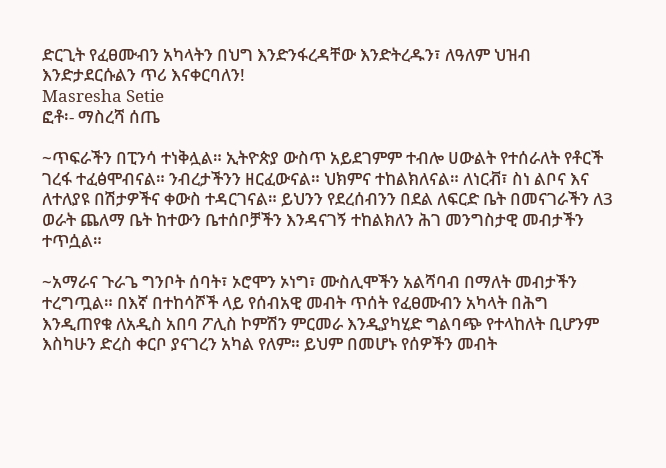ድርጊት የፈፀሙብን አካላትን በህግ እንድንፋረዳቸው እንድትረዱን፣ ለዓለም ህዝብ እንድታደርሱልን ጥሪ እናቀርባለን!
Masresha Setie
ፎቶ፡- ማስረሻ ሰጤ

~ጥፍራችን በፒንሳ ተነቅሏል። ኢትዮጵያ ውስጥ አይደገምም ተብሎ ሀውልት የተሰራለት የቶርች ገረፋ ተፈፅሞብናል። ንብረታችንን ዘርፈውናል። ህክምና ተከልክለናል። ለነርቭ፣ ስነ ልቦና እና ለተለያዩ በሽታዎችና ቀውስ ተዳርገናል። ይህንን የደረሰብንን በደል ለፍርድ ቤት በመናገራችን ለ3 ወራት ጨለማ ቤት ከተውን ቤተሰቦቻችን እንዳናገኝ ተከልክለን ሕገ መንግስታዊ መብታችን ተጥሷል።

~አማራና ጉራጌ ግንቦት ሰባት፣ ኦሮሞን ኦነግ፣ ሙስሊሞችን አልሻባብ በማለት መብታችን ተረግጧል። በእኛ በተከሳሾች ላይ የሰብአዊ መብት ጥሰት የፈፀሙብን አካላት በሕግ እንዲጠየቁ ለአዲስ አበባ ፖሊስ ኮምሽን ምርመራ እንዲያካሂድ ግልባጭ የተላከለት ቢሆንም እስካሁን ድረስ ቀርቦ ያናገረን አካል የለም። ይህም በመሆኑ የሰዎችን መብት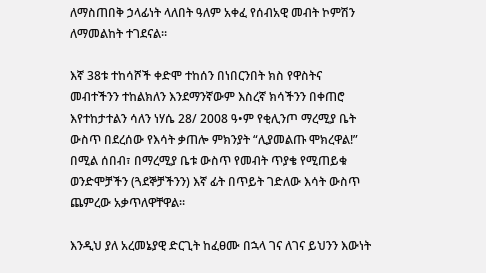ለማስጠበቅ ኃላፊነት ላለበት ዓለም አቀፈ የሰብአዊ መብት ኮምሽን ለማመልከት ተገደናል።

እኛ 38ቱ ተከሳሾች ቀድሞ ተከሰን በነበርንበት ክስ የዋስትና መብተችንን ተከልክለን እንደማንኛውም እስረኛ ክሳችንን በቀጠሮ እየተከታተልን ሳለን ነሃሴ 28/ 2008 ዓ•ም የቂሊንጦ ማረሚያ ቤት ውስጥ በደረሰው የእሳት ቃጠሎ ምክንያት “ሊያመልጡ ሞክረዋል!” በሚል ሰበብ፣ በማረሚያ ቤቱ ውስጥ የመብት ጥያቄ የሚጠይቁ ወንድሞቻችን (ጓደኞቻችንን) እኛ ፊት በጥይት ገድለው እሳት ውስጥ ጨምረው አቃጥለዋቸዋል።

እንዲህ ያለ አረመኔያዊ ድርጊት ከፈፀሙ በኋላ ገና ለገና ይህንን እውነት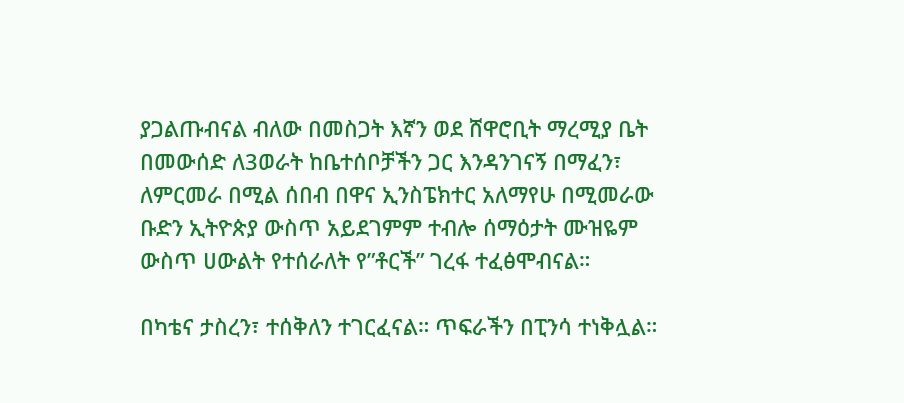ያጋልጡብናል ብለው በመስጋት እኛን ወደ ሸዋሮቢት ማረሚያ ቤት በመውሰድ ለ3ወራት ከቤተሰቦቻችን ጋር እንዳንገናኝ በማፈን፣ ለምርመራ በሚል ሰበብ በዋና ኢንስፔክተር አለማየሁ በሚመራው ቡድን ኢትዮጵያ ውስጥ አይደገምም ተብሎ ሰማዕታት ሙዝዬም ውስጥ ሀውልት የተሰራለት የ”ቶርች” ገረፋ ተፈፅሞብናል።

በካቴና ታስረን፣ ተሰቅለን ተገርፈናል። ጥፍራችን በፒንሳ ተነቅሏል።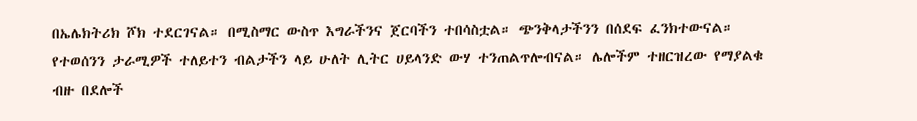በኤሌክትሪክ ሾክ ተደርገናል። በሚስማር ውስጥ እግራችንና ጀርባችን ተበሳስቷል። ጭንቅላታችንን በሰደፍ ፈንክተውናል። የተወሰንን ታራሚዎች ተለይተን ብልታችን ላይ ሁለት ሊትር ሀይላንድ ውሃ ተንጠልጥሎብናል። ሌሎችም ተዘርዝረው የማያልቁ ብዙ በደሎች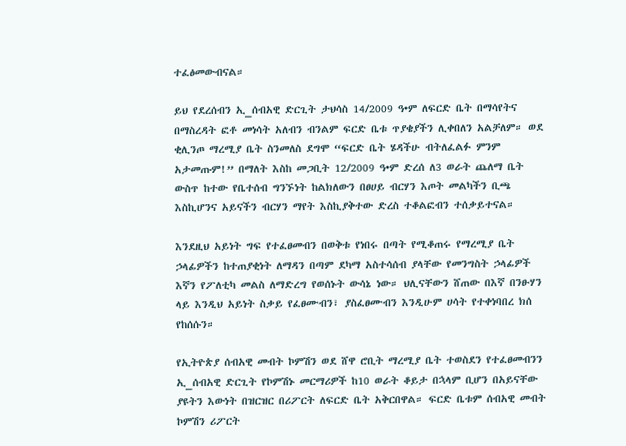ተፈፅመውብናል።

ይህ የደረሰብን ኢ_ሰብአዊ ድርጊት ታህሳስ 14/2009 ዓ•ም ለፍርድ ቤት በማሳየትና በማስረዳት ፎቶ መነሳት አለብን ብንልም ፍርድ ቤቱ ጥያቄያችን ሊቀበለን አልቻለም። ወደ ቂሊንጦ ማረሚያ ቤት ስንመለስ ደግሞ “ፍርድ ቤት ሄዳችሁ ብትለፈልፉ ምንም አታመጡም!” በማለት እስከ መጋቢት 12/2009 ዓ•ም ድረሰ ለ3 ወራት ጨለማ ቤት ውስጥ ከተው የቤተሰብ ግንኙነት ከልክለውን በፀሀይ ብርሃን እጦት መልካችን ቢጫ እስኪሆንና አይናችን ብርሃን ማየት እስኪያቅተው ድረስ ተቆልፎብን ተሰቃይተናል።

እንደዚህ አይነት ግፍ የተፈፀመብን በወቅቱ የነበሩ በጣት የሚቆጠሩ የማረሚያ ቤት ኃላፊዎችን ከተጠያቂነት ለማዳን በጣም ደካማ አስተሳሰብ ያላቸው የመንግስት ኃላፊዎች እኛን የፖለቲካ መልስ ለማድረግ የወሰኑት ውሳኔ ነው። ህሊናቸውን ሸጠው በእኛ በንፁሃን ላይ እንዲህ አይነት ስቃይ የፈፀሙብን፣ ያስፈፀሙብን እንዲሁም ሀሳት የተቀነባበረ ክሰ የከሰሱን።

የኢትዮጵያ ሰብአዊ መብት ኮምሽን ወደ ሸዋ ሮቢት ማረሚያ ቤት ተወስደን የተፈፀመብንን ኢ_ሰብአዊ ድርጊት የኮምሽኑ መርማሪዎች ከ10 ወራት ቆይታ በኋላም ቢሆን በአይናቸው ያዩትን እውነት በዝርዝር በሪፖርት ለፍርድ ቤት አቅርበዋል። ፍርድ ቤቱም ሰብአዊ መብት ኮምሽን ሪፖርት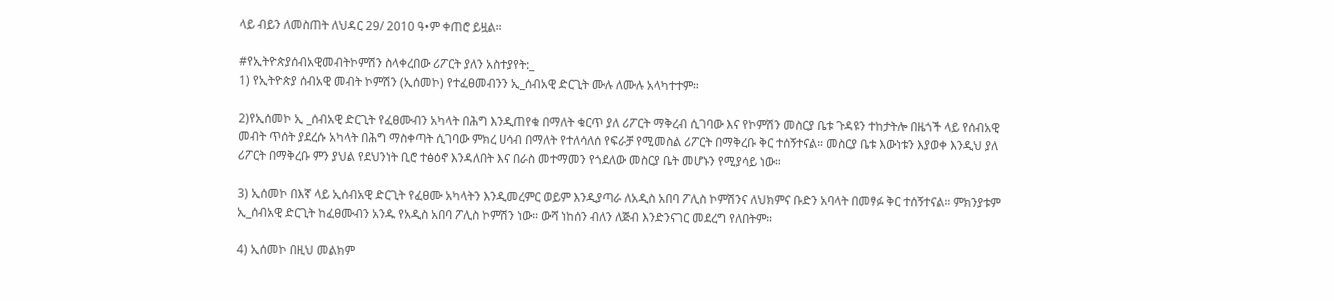ላይ ብይን ለመስጠት ለህዳር 29/ 2010 ዓ•ም ቀጠሮ ይዟል።

#የኢትዮጵያሰብአዊመብትኮምሽን ስላቀረበው ሪፖርት ያለን አስተያየት:_
1) የኢትዮጵያ ሰብአዊ መብት ኮምሽን (ኢሰመኮ) የተፈፀመብንን ኢ_ሰብአዊ ድርጊት ሙሉ ለሙሉ አላካተተም።

2)የኢሰመኮ ኢ _ሰብአዊ ድርጊት የፈፀሙብን አካላት በሕግ እንዲጠየቁ በማለት ቁርጥ ያለ ሪፖርት ማቅረብ ሲገባው እና የኮምሽን መስርያ ቤቱ ጉዳዩን ተከታትሎ በዜጎች ላይ የሰብአዊ መብት ጥሰት ያደረሱ አካላት በሕግ ማስቀጣት ሲገባው ምክረ ሀሳብ በማለት የተለሳለሰ የፍራቻ የሚመስል ሪፖርት በማቅረቡ ቅር ተሰኝተናል። መስርያ ቤቱ እውነቱን እያወቀ እንዲህ ያለ ሪፖርት በማቅረቡ ምን ያህል የደህንነት ቢሮ ተፅዕኖ እንዳለበት እና በራስ መተማመን የጎደለው መስርያ ቤት መሆኑን የሚያሳይ ነው።

3) ኢሰመኮ በእኛ ላይ ኢሰብአዊ ድርጊት የፈፀሙ አካላትን እንዲመረምር ወይም እንዲያጣራ ለአዲስ አበባ ፖሊስ ኮምሽንና ለህክምና ቡድን አባላት በመፃፉ ቅር ተሰኝተናል። ምክንያቱም ኢ_ሰብአዊ ድርጊት ከፈፀሙብን አንዱ የአዲስ አበባ ፖሊስ ኮምሽን ነው። ውሻ ነከሰን ብለን ለጅብ እንድንናገር መደረግ የለበትም።

4) ኢሰመኮ በዚህ መልክም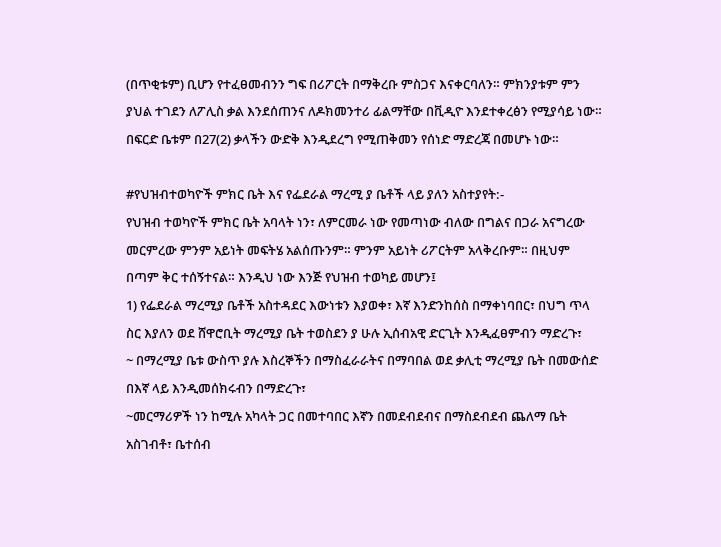(በጥቂቱም) ቢሆን የተፈፀመብንን ግፍ በሪፖርት በማቅረቡ ምስጋና እናቀርባለን። ምክንያቱም ምን ያህል ተገደን ለፖሊስ ቃል እንደሰጠንና ለዶክመንተሪ ፊልማቸው በቪዲዮ እንደተቀረፅን የሚያሳይ ነው። በፍርድ ቤቱም በ27(2) ቃላችን ውድቅ እንዲደረግ የሚጠቅመን የሰነድ ማድረጃ በመሆኑ ነው።

#የህዝብተወካዮች ምክር ቤት እና የፌደራል ማረሚ ያ ቤቶች ላይ ያለን አስተያየት:-
የህዝብ ተወካዮች ምክር ቤት አባላት ነን፣ ለምርመራ ነው የመጣነው ብለው በግልና በጋራ አናግረው መርምረው ምንም አይነት መፍትሄ አልሰጡንም። ምንም አይነት ሪፖርትም አላቅረቡም። በዚህም በጣም ቅር ተሰኝተናል። እንዲህ ነው እንጅ የህዝብ ተወካይ መሆን፤
1) የፌደራል ማረሚያ ቤቶች አስተዳደር እውነቱን እያወቀ፣ እኛ እንድንከሰስ በማቀነባበር፣ በህግ ጥላ ስር እያለን ወደ ሸዋሮቢት ማረሚያ ቤት ተወስደን ያ ሁሉ ኢሰብአዊ ድርጊት እንዲፈፀምብን ማድረጉ፣
~ በማረሚያ ቤቱ ውስጥ ያሉ እስረኞችን በማስፈራራትና በማባበል ወደ ቃሊቲ ማረሚያ ቤት በመውሰድ በእኛ ላይ እንዲመሰክሩብን በማድረጉ፣
~መርማሪዎች ነን ከሚሉ አካላት ጋር በመተባበር እኛን በመደብደብና በማስደብደብ ጨለማ ቤት አስገብቶ፣ ቤተሰብ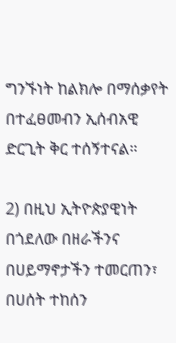ግንኙነት ከልክሎ በማሰቃየት በተፈፀመብን ኢሰብአዊ ድርጊት ቅር ተሰኝተናል።

2) በዚህ ኢትዮጵያዊነት በጎደለው በዘራችንና በሀይማኖታችን ተመርጠን፣ በሀሰት ተከሰን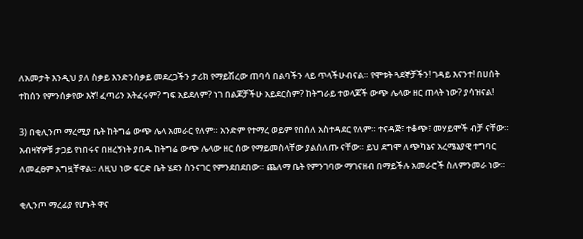ለአመታት እንዲህ ያለ ስቃይ እንድንሰቃይ መደረጋችን ታሪክ የማይሽረው ጠባሳ በልባችን ላይ ጥላችሁብናል። የሞቱት ጓደኞቻችን! ገዳይ እናንተ! በሀሰት ተከሰን የምንሰቃየው እኛ! ፈጣሪን አትፈሩም? ግፍ አይደለም? ነገ በልጆቻችሁ አይደርስም? ከትግራይ ተወላጆች ውጭ ሌላው ዘር ጠላት ነው? ያሳዝናል!

3) በቂሊንጦ ማረሚያ ቤት ከትግሬ ውጭ ሌላ አመራር የለም። አንድም የተማረ ወይም የበሰለ አስተዳደር የለም። ተናዳጅ፣ ተቆጭ፣ መሃይሞች ብቻ ናቸው። አብዛኛዎቹ ታጋይ የነበሩና በዘረኝነት ያበዱ ከትግሬ ውጭ ሌላው ዘር ሰው የማይመስላቸው ያልሰለጡ ናቸው። ይህ ደግሞ ለጭካኔና አረሜኔያዊ ተግባር ለመፈፀም አግዟቸዋል። ለዚህ ነው ፍርድ ቤት ሄደን ስንናገር የምንደበደበው። ጨለማ ቤት የምንገባው ማገናዘብ በማይችሉ አመራሮች ስለምንመራ ነው።

ቂሊንጦ ማረፊያ የሆኑት ዋና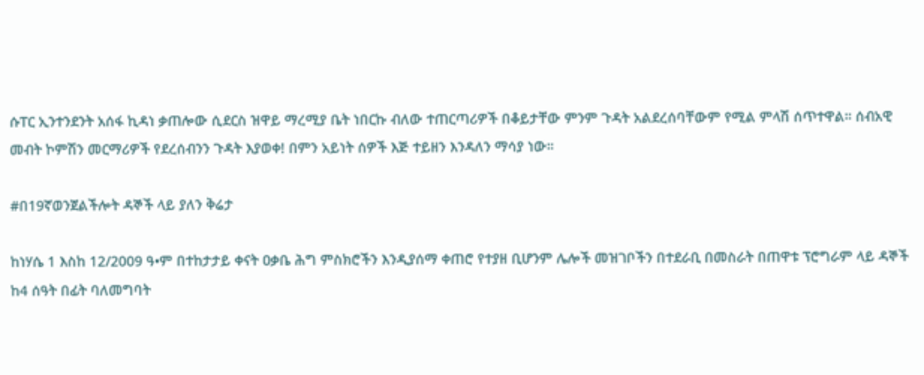ሱፐር ኢንተንደንት አሰፋ ኪዳነ ቃጠሎው ሲደርስ ዝዋይ ማረሚያ ቤት ነበርኩ ብለው ተጠርጣሪዎች በቆይታቸው ምንም ጉዳት አልደረሰባቸውም የሚል ምላሽ ሰጥተዋል። ሰብአዊ መብት ኮምሽን መርማሪዎች የደረሰብንን ጉዳት እያወቀ! በምን አይነት ሰዎች እጅ ተይዘን እንዳለን ማሳያ ነው።

#በ19ኛወንጀልችሎት ዳኞች ላይ ያለን ቅሬታ

ከነሃሴ 1 እስከ 12/2009 ዓ•ም በተከታታይ ቀናት ዐቃቤ ሕግ ምስክሮችን እንዲያሰማ ቀጠሮ የተያዘ ቢሆንም ሌሎች መዝገቦችን በተደራቢ በመስራት በጠዋቱ ፕሮግራም ላይ ዳኞች ከ4 ሰዓት በፊት ባለመግባት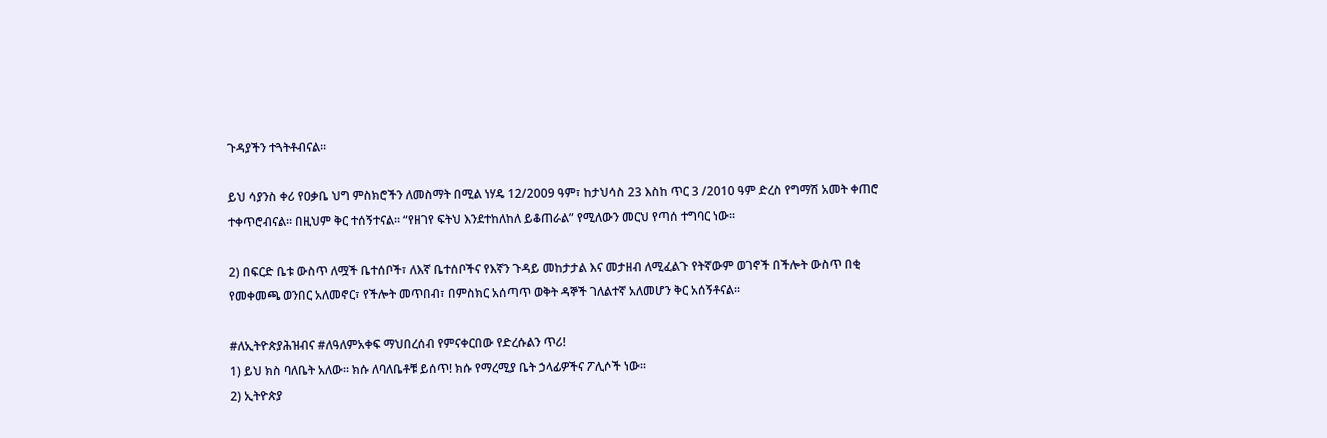ጉዳያችን ተጓትቶብናል።

ይህ ሳያንስ ቀሪ የዐቃቤ ህግ ምስክሮችን ለመስማት በሚል ነሃዴ 12/2009 ዓም፣ ከታህሳስ 23 እስከ ጥር 3 /2010 ዓም ድረስ የግማሽ አመት ቀጠሮ ተቀጥሮብናል። በዚህም ቅር ተሰኝተናል። “የዘገየ ፍትህ እንደተከለከለ ይቆጠራል” የሚለውን መርህ የጣሰ ተግባር ነው።

2) በፍርድ ቤቱ ውስጥ ለሟች ቤተሰቦች፣ ለእኛ ቤተሰቦችና የእኛን ጉዳይ መከታታል እና መታዘብ ለሚፈልጉ የትኛውም ወገኖች በችሎት ውስጥ በቂ የመቀመጫ ወንበር አለመኖር፣ የችሎት መጥበብ፣ በምስክር አሰጣጥ ወቅት ዳኞች ገለልተኛ አለመሆን ቅር አሰኝቶናል።

#ለኢትዮጵያሕዝብና #ለዓለምአቀፍ ማህበረሰብ የምናቀርበው የድረሱልን ጥሪ!
1) ይህ ክስ ባለቤት አለው። ክሱ ለባለቤቶቹ ይሰጥ! ክሱ የማረሚያ ቤት ኃላፊዎችና ፖሊሶች ነው።
2) ኢትዮጵያ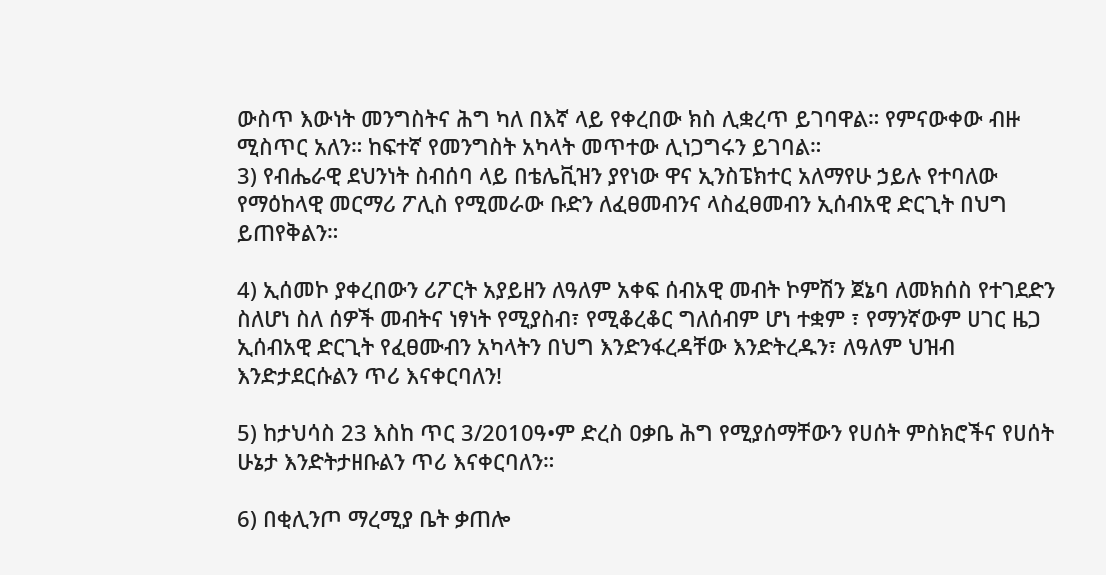ውስጥ እውነት መንግስትና ሕግ ካለ በእኛ ላይ የቀረበው ክስ ሊቋረጥ ይገባዋል። የምናውቀው ብዙ ሚስጥር አለን። ከፍተኛ የመንግስት አካላት መጥተው ሊነጋግሩን ይገባል።
3) የብሔራዊ ደህንነት ስብሰባ ላይ በቴሌቪዝን ያየነው ዋና ኢንስፔክተር አለማየሁ ኃይሉ የተባለው የማዕከላዊ መርማሪ ፖሊስ የሚመራው ቡድን ለፈፀመብንና ላስፈፀመብን ኢሰብአዊ ድርጊት በህግ ይጠየቅልን።

4) ኢሰመኮ ያቀረበውን ሪፖርት አያይዘን ለዓለም አቀፍ ሰብአዊ መብት ኮምሽን ጀኔባ ለመክሰስ የተገደድን ስለሆነ ስለ ሰዎች መብትና ነፃነት የሚያስብ፣ የሚቆረቆር ግለሰብም ሆነ ተቋም ፣ የማንኛውም ሀገር ዜጋ ኢሰብአዊ ድርጊት የፈፀሙብን አካላትን በህግ እንድንፋረዳቸው እንድትረዱን፣ ለዓለም ህዝብ እንድታደርሱልን ጥሪ እናቀርባለን!

5) ከታህሳስ 23 እስከ ጥር 3/2010ዓ•ም ድረስ ዐቃቤ ሕግ የሚያሰማቸውን የሀሰት ምስክሮችና የሀሰት ሁኔታ እንድትታዘቡልን ጥሪ እናቀርባለን።

6) በቂሊንጦ ማረሚያ ቤት ቃጠሎ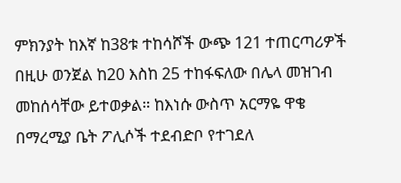ምክንያት ከእኛ ከ38ቱ ተከሳሾች ውጭ 121 ተጠርጣሪዎች በዚሁ ወንጀል ከ20 እስከ 25 ተከፋፍለው በሌላ መዝገብ መከሰሳቸው ይተወቃል። ከእነሱ ውስጥ አርማዬ ዋቄ በማረሚያ ቤት ፖሊሶች ተደብድቦ የተገደለ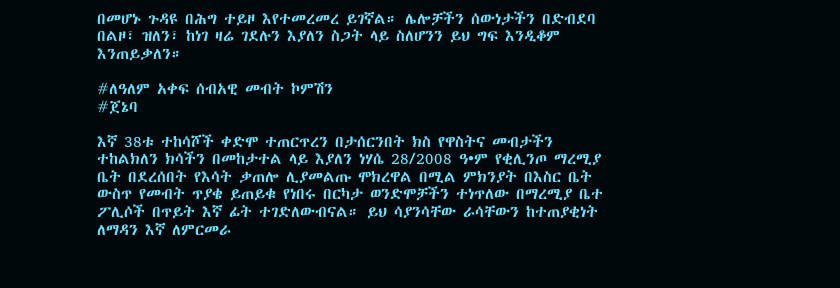በመሆኑ ጉዳዩ በሕግ ተይዞ እየተመረመረ ይገኛል። ሌሎቻችን ሰውነታችን በድብደባ በልዞ፣ ዝለን፣ ከነገ ዛሬ ገደሉን እያለን ስጋት ላይ ስለሆንን ይህ ግፍ እንዲቆም እንጠይቃለን።

#ለዓለም አቀፍ ሰብአዊ መብት ኮምሽን
#ጀኔባ

እኛ 38ቱ ተከሳሾች ቀድሞ ተጠርጥረን በታሰርንበት ክስ የዋስትና መብታችን ተከልክለን ክሳችን በመከታተል ላይ እያለን ነሃሴ 28/2008 ዓ•ም የቂሊንጦ ማረሚያ ቤት በደረሰበት የእሳት ቃጠሎ ሊያመልጡ ሞክረዋል በሚል ምክንያት በእስር ቤት ውስጥ የመብት ጥያቄ ይጠይቁ የነበሩ በርካታ ወንድሞቻችን ተነጥለው በማረሚያ ቤተ ፖሊሶች በጥይት እኛ ፊት ተገድለውብናል። ይህ ሳያንሳቸው ራሳቸውን ከተጠያቂነት ለማዳን እኛ ለምርመራ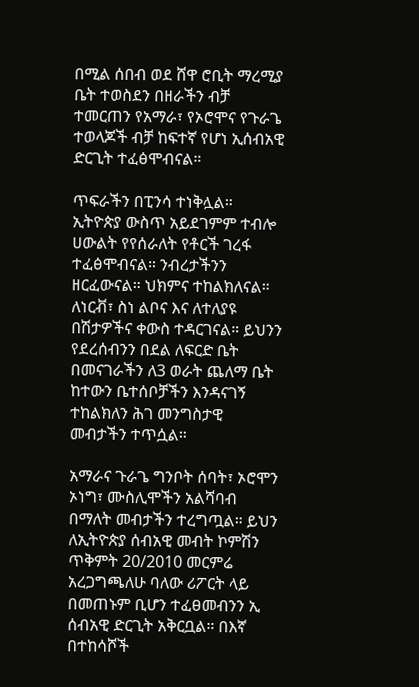በሚል ሰበብ ወደ ሸዋ ሮቢት ማረሚያ ቤት ተወስደን በዘራችን ብቻ ተመርጠን የአማራ፣ የኦሮሞና የጉራጌ ተወላጆች ብቻ ከፍተኛ የሆነ ኢሰብአዊ ድርጊት ተፈፅሞብናል።

ጥፍራችን በፒንሳ ተነቅሏል። ኢትዮጵያ ውስጥ አይደገምም ተብሎ ሀውልት የየሰራለት የቶርች ገረፋ ተፈፅሞብናል። ንብረታችንን ዘርፈውናል። ህክምና ተከልክለናል። ለነርቭ፣ ስነ ልቦና እና ለተለያዩ በሽታዎችና ቀውስ ተዳርገናል። ይህንን የደረሰብንን በደል ለፍርድ ቤት በመናገራችን ለ3 ወራት ጨለማ ቤት ከተውን ቤተሰቦቻችን እንዳናገኝ ተከልክለን ሕገ መንግስታዊ መብታችን ተጥሷል።

አማራና ጉራጌ ግንቦት ሰባት፣ ኦሮሞን ኦነግ፣ ሙስሊሞችን አልሻባብ በማለት መብታችን ተረግጧል። ይህን ለኢትዮጵያ ሰብአዊ መብት ኮምሽን ጥቅምት 20/2010 መርምሬ አረጋግጫለሁ ባለው ሪፖርት ላይ በመጠኑም ቢሆን ተፈፀመብንን ኢ ሰብአዊ ድርጊት አቅርቧል። በእኛ በተከሳሾች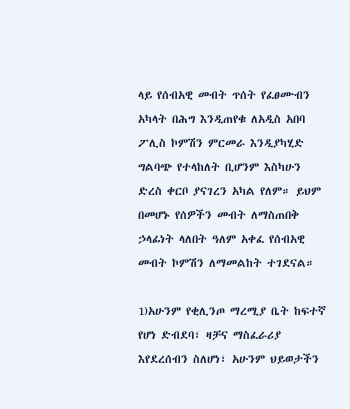ላይ የሰብአዊ መብት ጥሰት የፈፀሙብን አካላት በሕግ እንዲጠየቁ ለአዲስ አበባ ፖሊስ ኮምሽን ምርመራ እንዲያካሂድ ግልባጭ የተላከለት ቢሆንም እስካሁን ድረስ ቀርቦ ያናገረን አካል የለም። ይህም በመሆኑ የሰዎችን መብት ለማስጠበቅ ኃላፊነት ላለበት ዓለም አቀፈ የሰብአዊ መብት ኮምሽን ለማመልከት ተገደናል።

1)አሁንም የቂሊንጦ ማረሚያ ቤት ከፍተኛ የሆነ ድብደባ፣ ዛቻና ማስፈራሪያ እየደረሰብን ስለሆነ፣ አሁንም ህይወታችን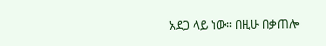አደጋ ላይ ነው። በዚሁ በቃጠሎ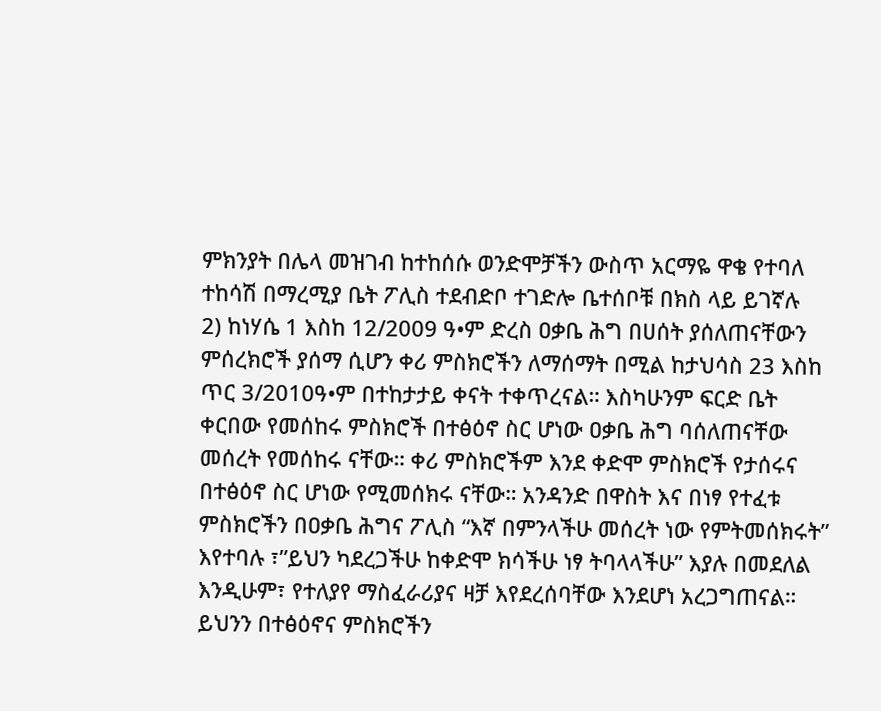ምክንያት በሌላ መዝገብ ከተከሰሱ ወንድሞቻችን ውስጥ አርማዬ ዋቄ የተባለ ተከሳሽ በማረሚያ ቤት ፖሊስ ተደብድቦ ተገድሎ ቤተሰቦቹ በክስ ላይ ይገኛሉ
2) ከነሃሴ 1 እስከ 12/2009 ዓ•ም ድረስ ዐቃቤ ሕግ በሀሰት ያሰለጠናቸውን ምሰረክሮች ያሰማ ሲሆን ቀሪ ምስክሮችን ለማሰማት በሚል ከታህሳስ 23 እስከ ጥር 3/2010ዓ•ም በተከታታይ ቀናት ተቀጥረናል። እስካሁንም ፍርድ ቤት ቀርበው የመሰከሩ ምስክሮች በተፅዕኖ ስር ሆነው ዐቃቤ ሕግ ባሰለጠናቸው መሰረት የመሰከሩ ናቸው። ቀሪ ምስክሮችም እንደ ቀድሞ ምስክሮች የታሰሩና በተፅዕኖ ስር ሆነው የሚመሰክሩ ናቸው። አንዳንድ በዋስት እና በነፃ የተፈቱ ምስክሮችን በዐቃቤ ሕግና ፖሊስ “እኛ በምንላችሁ መሰረት ነው የምትመሰክሩት” እየተባሉ ፣”ይህን ካደረጋችሁ ከቀድሞ ክሳችሁ ነፃ ትባላላችሁ” እያሉ በመደለል እንዲሁም፣ የተለያየ ማስፈራሪያና ዛቻ እየደረሰባቸው እንደሆነ አረጋግጠናል። ይህንን በተፅዕኖና ምስክሮችን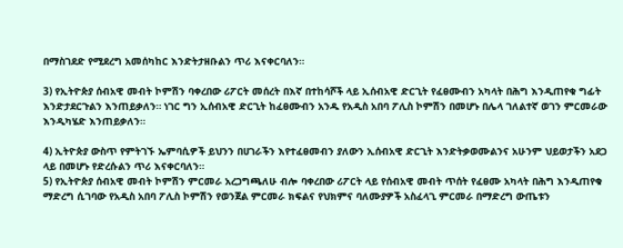በማስገደድ የሚደረግ አመሰካከር እንድትታዘቡልን ጥሪ እናቀርባለን።

3) የኢትዮጵያ ሰብአዊ መብት ኮምሽን ባቀረበው ሪፖርት መሰረት በእኛ በተከሳሾች ላይ ኢሰብአዊ ድርጊት የፈፀሙብን አካላት በሕግ እንዲጠየቁ ግፊት እንድታደርጉልን እንጠይቃለን። ነገር ግን ኢሰብአዊ ድርጊት ከፈፀሙብን አንዱ የአዲስ አበባ ፖሊስ ኮምሽን በመሆኑ በሌላ ገለልተኛ ወገን ምርመራው እንዲካሄድ እንጠይቃለን።

4) ኢትዮጵያ ውስጥ የምትገኙ ኤምባሲዎች ይህንን በሀገራችን እየተፈፀመብን ያለውን ኢሰብአዊ ድርጊት እንድትቃወሙልንና አሁንም ህይወታችን አደጋ ላይ በመሆኑ የድረሱልን ጥሪ እናቀርባለን።
5) የኢትዮጵያ ሰብአዊ መብት ኮምሽን ምርመራ አረጋግጫለሁ ብሎ ባቀረበው ሪፖርት ላይ የሰብአዊ መብት ጥሰት የፈፀሙ አካላት በሕግ እንዲጠየቁ ማድረግ ሲገባው የአዲስ አበባ ፖሊስ ኮምሽን የወንጀል ምርመራ ክፍልና የህክምና ባለሙያዎች አስፈላጊ ምርመራ በማድረግ ውጤቱን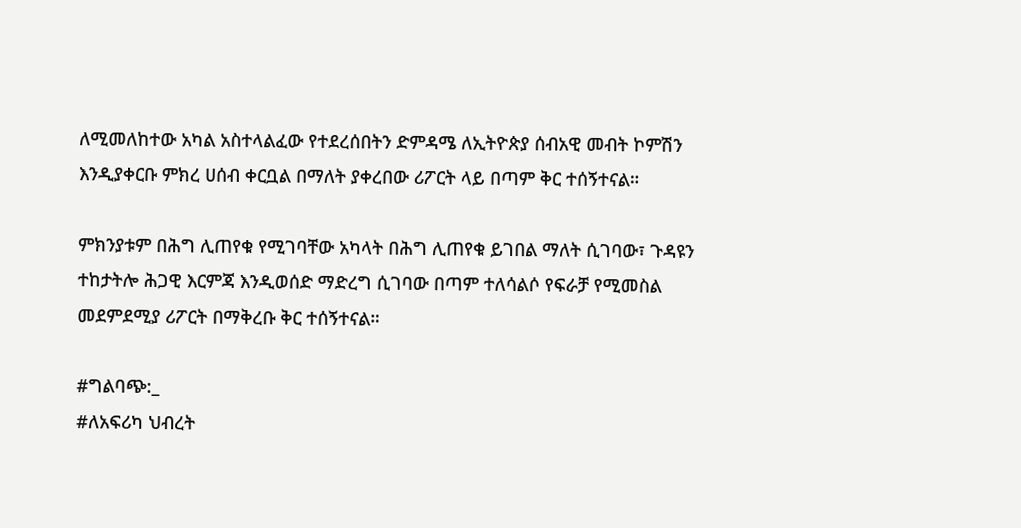ለሚመለከተው አካል አስተላልፈው የተደረሰበትን ድምዳሜ ለኢትዮጵያ ሰብአዊ መብት ኮምሽን እንዲያቀርቡ ምክረ ሀሰብ ቀርቧል በማለት ያቀረበው ሪፖርት ላይ በጣም ቅር ተሰኝተናል።

ምክንያቱም በሕግ ሊጠየቁ የሚገባቸው አካላት በሕግ ሊጠየቁ ይገበል ማለት ሲገባው፣ ጉዳዩን ተከታትሎ ሕጋዊ እርምጃ እንዲወሰድ ማድረግ ሲገባው በጣም ተለሳልሶ የፍራቻ የሚመስል መደምደሚያ ሪፖርት በማቅረቡ ቅር ተሰኝተናል።

#ግልባጭ:_
#ለአፍሪካ ህብረት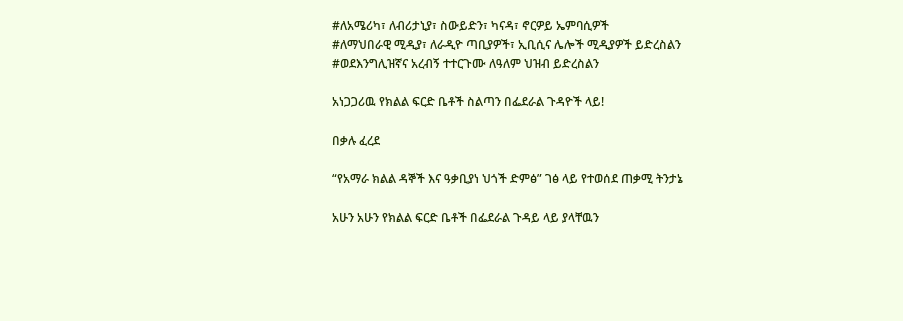#ለአሜሪካ፣ ለብሪታኒያ፣ ስውይድን፣ ካናዳ፣ ኖርዎይ ኤምባሲዎች
#ለማህበራዊ ሚዲያ፣ ለራዲዮ ጣቢያዎች፣ ኢቢሲና ሌሎች ሚዲያዎች ይድረስልን
#ወደእንግሊዝኛና አረብኝ ተተርጉሙ ለዓለም ህዝብ ይድረስልን

አነጋጋሪዉ የክልል ፍርድ ቤቶች ስልጣን በፌደራል ጉዳዮች ላይ!

በቃሉ ፈረደ

“የአማራ ክልል ዳኞች እና ዓቃቢያነ ህጎች ድምፅ” ገፅ ላይ የተወሰደ ጠቃሚ ትንታኔ

አሁን አሁን የክልል ፍርድ ቤቶች በፌደራል ጉዳይ ላይ ያላቸዉን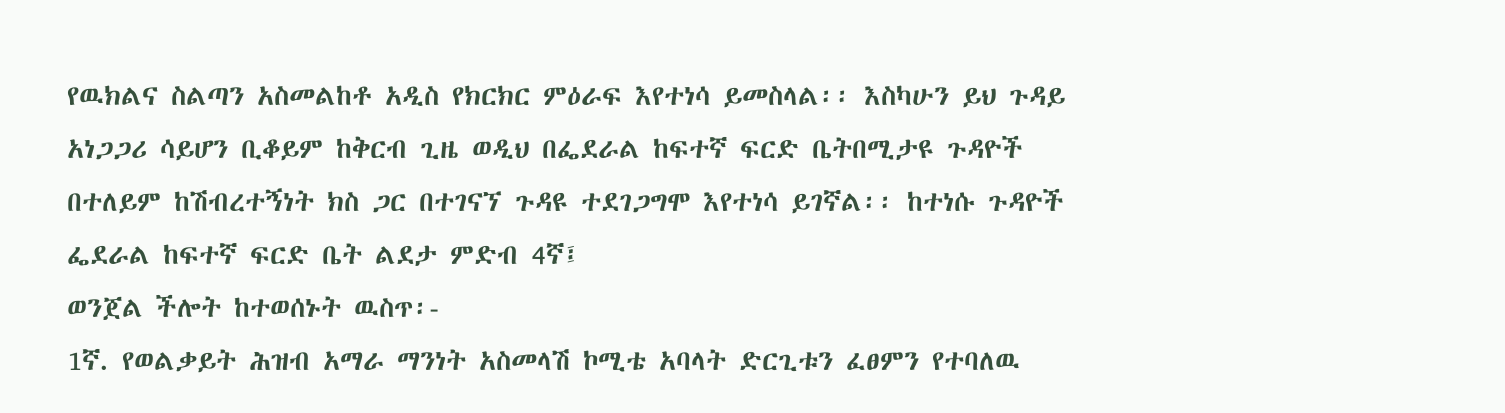የዉክልና ስልጣን አስመልከቶ አዲስ የክርክር ምዕራፍ እየተነሳ ይመስላል፡፡ እስካሁን ይህ ጉዳይ አነጋጋሪ ሳይሆን ቢቆይም ከቅርብ ጊዜ ወዲህ በፌደራል ከፍተኛ ፍርድ ቤትበሚታዩ ጉዳዮች በተለይም ከሽብረተኝነት ክስ ጋር በተገናኘ ጉዳዩ ተደገጋግሞ እየተነሳ ይገኛል፡፡ ከተነሱ ጉዳዮች ፌደራል ከፍተኛ ፍርድ ቤት ልደታ ምድብ 4ኛ፤
ወንጀል ችሎት ከተወሰኑት ዉስጥ፡-
1ኛ. የወልቃይት ሕዝብ አማራ ማንነት አስመላሽ ኮሚቴ አባላት ድርጊቱን ፈፀምን የተባለዉ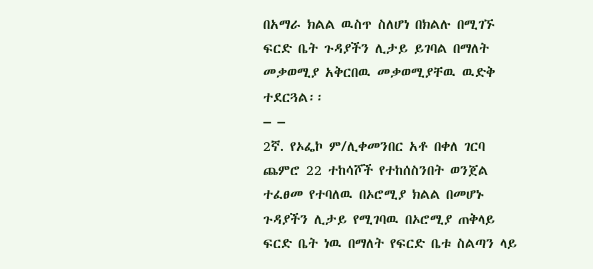በአማራ ክልል ዉስጥ ስለሆነ በክልሉ በሚገኙ ፍርድ ቤት ጉዳያችን ሊታይ ይገባል በማለት መቃወሚያ አቅርበዉ መቃወሚያቸዉ ዉድቅ
ተደርጓል፡፡
– –
2ኛ. የኦፌኮ ም/ሊቀመንበር አቶ በቀለ ገርባ ጨምሮ 22 ተከሳሾች የተከሰስንበት ወንጀል ተፈፀመ የተባለዉ በኦሮሚያ ክልል በመሆኑ ጉዳያችን ሊታይ የሚገባዉ በኦሮሚያ ጠቅላይ ፍርድ ቤት ነዉ በማለት የፍርድ ቤቱ ስልጣን ላይ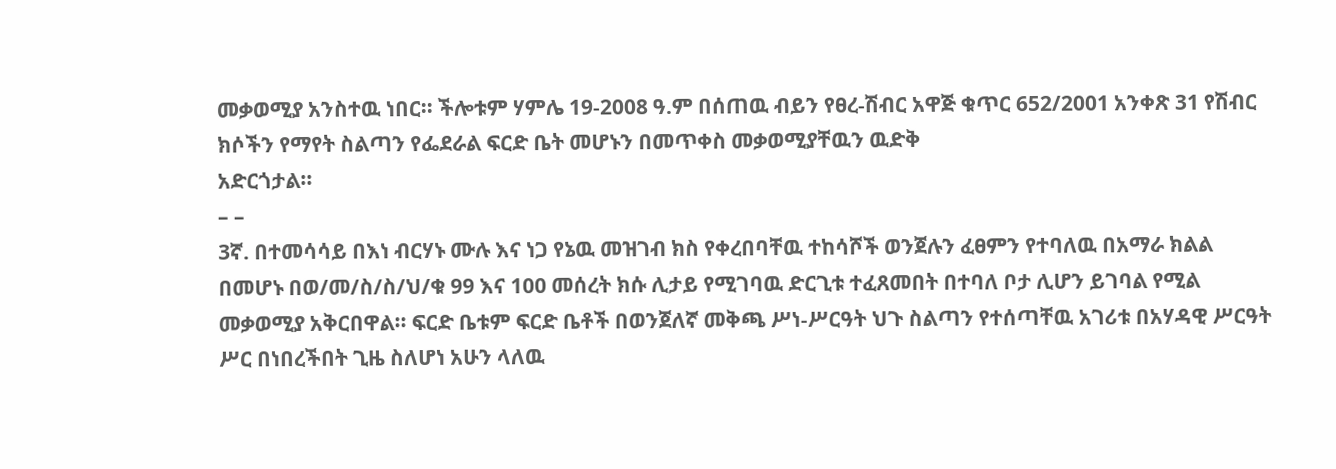መቃወሚያ አንስተዉ ነበር፡፡ ችሎቱም ሃምሌ 19-2008 ዓ.ም በሰጠዉ ብይን የፀረ-ሽብር አዋጅ ቁጥር 652/2001 አንቀጽ 31 የሽብር ክሶችን የማየት ስልጣን የፌደራል ፍርድ ቤት መሆኑን በመጥቀስ መቃወሚያቸዉን ዉድቅ
አድርጎታል፡፡
– –
3ኛ. በተመሳሳይ በእነ ብርሃኑ ሙሉ እና ነጋ የኔዉ መዝገብ ክስ የቀረበባቸዉ ተከሳሾች ወንጀሉን ፈፀምን የተባለዉ በአማራ ክልል በመሆኑ በወ/መ/ስ/ስ/ህ/ቁ 99 እና 100 መሰረት ክሱ ሊታይ የሚገባዉ ድርጊቱ ተፈጸመበት በተባለ ቦታ ሊሆን ይገባል የሚል መቃወሚያ አቅርበዋል፡፡ ፍርድ ቤቱም ፍርድ ቤቶች በወንጀለኛ መቅጫ ሥነ-ሥርዓት ህጉ ስልጣን የተሰጣቸዉ አገሪቱ በአሃዳዊ ሥርዓት ሥር በነበረችበት ጊዜ ስለሆነ አሁን ላለዉ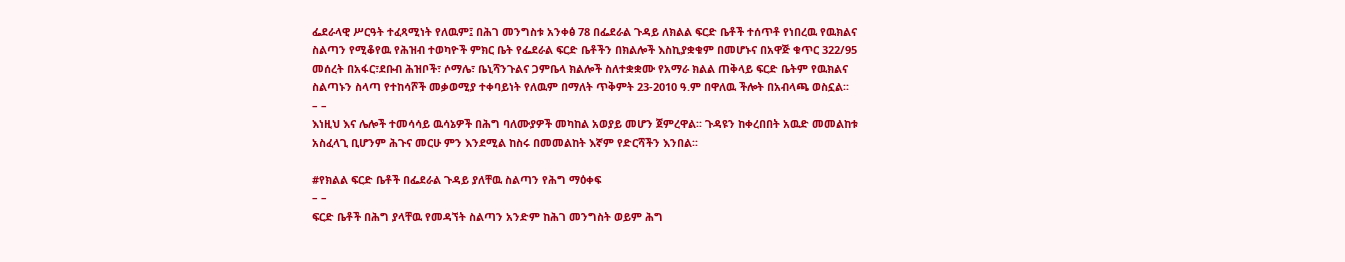ፌደራላዊ ሥርዓት ተፈጻሚነት የለዉም፤ በሕገ መንግስቱ አንቀፅ 78 በፌደራል ጉዳይ ለክልል ፍርድ ቤቶች ተሰጥቶ የነበረዉ የዉክልና ስልጣን የሚቆየዉ የሕዝብ ተወካዮች ምክር ቤት የፌደራል ፍርድ ቤቶችን በክልሎች እስኪያቋቁም በመሆኑና በአዋጅ ቁጥር 322/95 መሰረት በአፋር፣ደቡብ ሕዝቦች፣ ሶማሌ፣ ቤኒሻንጉልና ጋምቤላ ክልሎች ስለተቋቋሙ የአማራ ክልል ጠቅላይ ፍርድ ቤትም የዉክልና ስልጣኑን ስላጣ የተከሳሾች መቃወሚያ ተቀባይነት የለዉም በማለት ጥቅምት 23-2010 ዓ.ም በዋለዉ ችሎት በአብላጫ ወስኗል፡፡
– –
እነዚህ እና ሌሎች ተመሳሳይ ዉሳኔዎች በሕግ ባለሙያዎች መካከል አወያይ መሆን ጀምረዋል፡፡ ጉዳዩን ከቀረበበት አዉድ መመልከቱ አስፈላጊ ቢሆንም ሕጉና መርሁ ምን እንደሚል ከስሩ በመመልከት እኛም የድርሻችን እንበል፡፡

#የክልል ፍርድ ቤቶች በፌደራል ጉዳይ ያለቸዉ ስልጣን የሕግ ማዕቀፍ
– –
ፍርድ ቤቶች በሕግ ያላቸዉ የመዳኘት ስልጣን አንድም ከሕገ መንግስት ወይም ሕግ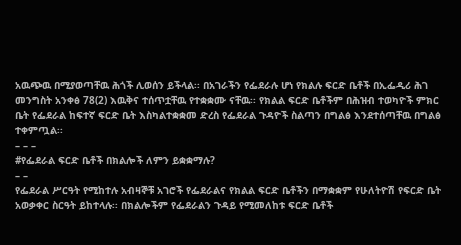አዉጭዉ በሚያወጣቸዉ ሕጎች ሊወሰን ይችላል፡፡ በአገራችን የፌደራሉ ሆነ የክልሉ ፍርድ ቤቶች በኢፌዲሪ ሕገ መንግስት አንቀፅ 78(2) እዉቅና ተሰጥቷቸዉ የተቋቋሙ ናቸዉ፡፡ የክልል ፍርድ ቤቶችም በሕዝብ ተወካዮች ምክር ቤት የፌደራል ከፍተኛ ፍርድ ቤት እስካልተቋቋመ ድረስ የፌደራል ጉዳዮች ስልጣን በግልፅ እንደተሰጣቸዉ በግልፅ ተቀምጧል፡፡
– – –
#የፌደራል ፍርድ ቤቶች በክልሎች ለምን ይቋቋማሉ?
– –
የፌደራል ሥርዓት የሚከተሉ አብዛኞቹ አገሮች የፌደራልና የክልል ፍርድ ቤቶችን በማቋቋም የሁለትዮሽ የፍርድ ቤት አወቃቀር ስርዓት ይከተላሉ፡፡ በክልሎችም የፌደራልን ጉዳይ የሚመለከቱ ፍርድ ቤቶች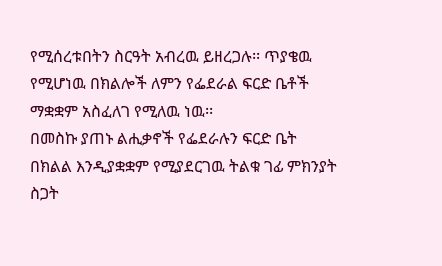የሚሰረቱበትን ስርዓት አብረዉ ይዘረጋሉ፡፡ ጥያቄዉ የሚሆነዉ በክልሎች ለምን የፌደራል ፍርድ ቤቶች ማቋቋም አስፈለገ የሚለዉ ነዉ፡፡
በመስኩ ያጠኑ ልሒቃኖች የፌደራሉን ፍርድ ቤት በክልል እንዲያቋቋም የሚያደርገዉ ትልቁ ገፊ ምክንያት ስጋት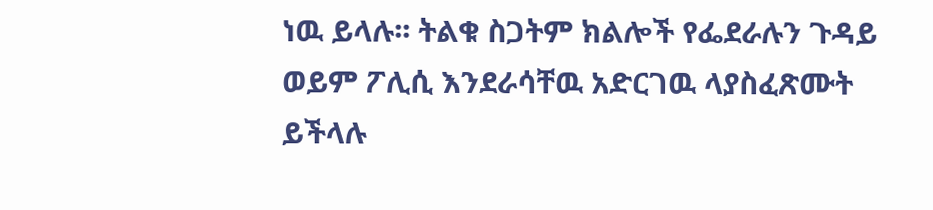ነዉ ይላሉ፡፡ ትልቁ ስጋትም ክልሎች የፌደራሉን ጉዳይ ወይም ፖሊሲ እንደራሳቸዉ አድርገዉ ላያስፈጽሙት ይችላሉ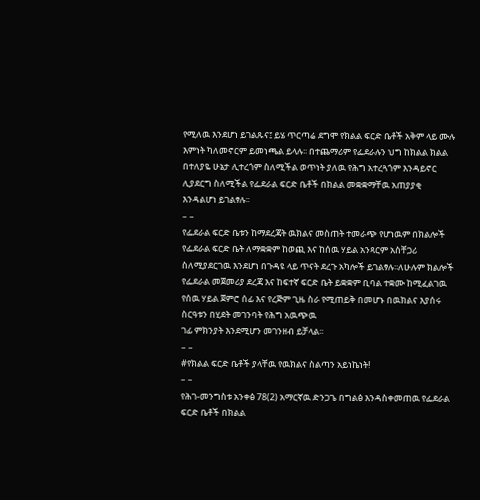የሚለዉ እንደሆነ ይገልጹና፤ ይሄ ጥርጣሬ ደግሞ የክልል ፍርድ ቤቶች አቅም ላይ ሙሉ እምነት ካለመኖርም ይመነጫል ይላሉ፡፡ በተጨማሪም የፌደራሉን ህግ ከክልል ክልል በተለያዬ ሁኔታ ሊተረጎም ስለሚችል ወጥነት ያለዉ የሕግ አተረጓጎም እንዳይኖር ሊያደርግ ስለሚችል የፌደራል ፍርድ ቤቶች በክልል መቋቋማቸዉ አጠያያቂ እንዳልሆነ ይገልፃሉ፡፡
– –
የፌደራል ፍርድ ቤቱን ከማደረጃት ዉክልና መስጠት ተመራጭ የሆነዉም በክልሎች የፌደራል ፍርድ ቤት ለማቋቋም ከወጪ እና ከሰዉ ሃይል አንጻርም አስቸጋሪ ስለሚያደርገዉ እንደሆነ በጉዳዩ ላይ ጥናት ደረጉ አካሎች ይገልፃሉ፡፡ለሁሉም ክልሎች የፌደራል መጀመሪያ ደረጃ እና ከፍተኛ ፍርድ ቤት ይቋቋም ቢባል ተቋሙ ከሚፈልገዉ የሰዉ ሃይል ጀምሮ ሰፊ እና የረጅም ጊዜ ስራ የሚጠይቅ በመሆኑ በዉክልና እያሰሩ ስርዓቱን በሂደት መገንባት የሕግ አዉጭዉ
ገፊ ምክንያት እንደሚሆን መገንዘብ ይቻላል፡፡
– –
#የክልል ፍርድ ቤቶች ያላቸዉ የዉክልና ስልጣን አይነኬነት!
– –
የሕገ-መንግስቱ አንቀፅ 78(2) አማርኛዉ ድንጋጌ በግልፅ እንዳስቀመጠዉ የፌደራል ፍርድ ቤቶች በክልል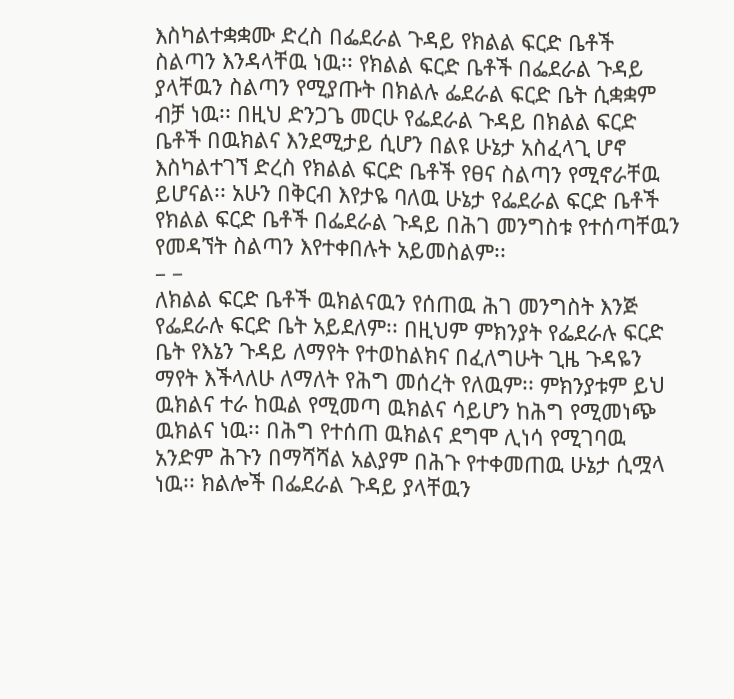እስካልተቋቋሙ ድረስ በፌደራል ጉዳይ የክልል ፍርድ ቤቶች ስልጣን እንዳላቸዉ ነዉ፡፡ የክልል ፍርድ ቤቶች በፌደራል ጉዳይ ያላቸዉን ስልጣን የሚያጡት በክልሉ ፌደራል ፍርድ ቤት ሲቋቋም ብቻ ነዉ፡፡ በዚህ ድንጋጌ መርሁ የፌደራል ጉዳይ በክልል ፍርድ ቤቶች በዉክልና እንደሚታይ ሲሆን በልዩ ሁኔታ አስፈላጊ ሆኖ እስካልተገኘ ድረስ የክልል ፍርድ ቤቶች የፀና ስልጣን የሚኖራቸዉ ይሆናል፡፡ አሁን በቅርብ እየታዬ ባለዉ ሁኔታ የፌደራል ፍርድ ቤቶች የክልል ፍርድ ቤቶች በፌደራል ጉዳይ በሕገ መንግስቱ የተሰጣቸዉን የመዳኘት ስልጣን እየተቀበሉት አይመስልም፡፡
– –
ለክልል ፍርድ ቤቶች ዉክልናዉን የሰጠዉ ሕገ መንግስት እንጅ የፌደራሉ ፍርድ ቤት አይደለም፡፡ በዚህም ምክንያት የፌደራሉ ፍርድ ቤት የእኔን ጉዳይ ለማየት የተወከልክና በፈለግሁት ጊዜ ጉዳዬን ማየት እችላለሁ ለማለት የሕግ መሰረት የለዉም፡፡ ምክንያቱም ይህ ዉክልና ተራ ከዉል የሚመጣ ዉክልና ሳይሆን ከሕግ የሚመነጭ ዉክልና ነዉ፡፡ በሕግ የተሰጠ ዉክልና ደግሞ ሊነሳ የሚገባዉ አንድም ሕጉን በማሻሻል አልያም በሕጉ የተቀመጠዉ ሁኔታ ሲሟላ ነዉ፡፡ ክልሎች በፌደራል ጉዳይ ያላቸዉን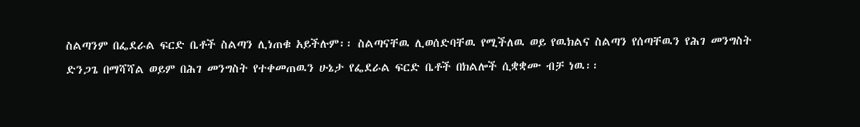ስልጣንም በፌደራል ፍርድ ቤቶች ስልጣን ሊነጠቁ አይችሉም፡፡ ስልጣናቸዉ ሊወሰድባቸዉ የሚችለዉ ወይ የዉክልና ስልጣን የሰጣቸዉን የሕገ መንግስት ድንጋጌ በማሻሻል ወይም በሕገ መንግስት የተቀመጠዉን ሁኔታ የፌደራል ፍርድ ቤቶች በክልሎች ሲቋቋሙ ብቻ ነዉ፡፡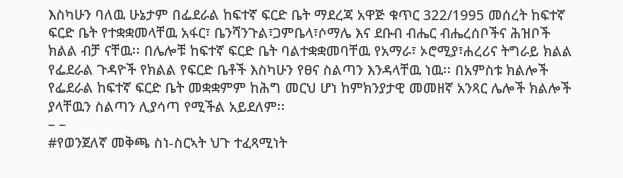እስካሁን ባለዉ ሁኔታም በፌደራል ከፍተኛ ፍርድ ቤት ማደረጃ አዋጅ ቁጥር 322/1995 መሰረት ከፍተኛ ፍርድ ቤት የተቋቋመላቸዉ አፋር፣ ቤንሻንጉል፣ጋምቤላ፣ሶማሌ እና ደቡብ ብሔር ብሔረሰቦችና ሕዝቦች ክልል ብቻ ናቸዉ፡፡ በሌሎቹ ከፍተኛ ፍርድ ቤት ባልተቋቋመባቸዉ የአማራ፣ ኦሮሚያ፣ሐረሪና ትግራይ ክልል የፌደራል ጉዳዮች የክልል የፍርድ ቤቶች እስካሁን የፀና ስልጣን እንዳላቸዉ ነዉ፡፡ በአምስቱ ክልሎች የፌደራል ከፍተኛ ፍርድ ቤት መቋቋምም ከሕግ መርህ ሆነ ከምክንያታዊ መመዘኛ አንጻር ሌሎች ክልሎች ያላቸዉን ስልጣን ሊያሳጣ የሚችል አይደለም፡፡
– –
#የወንጀለኛ መቅጫ ስነ-ስርኣት ህጉ ተፈጻሚነት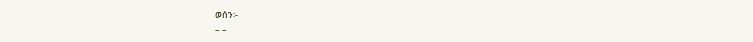ወሰን፡-
– –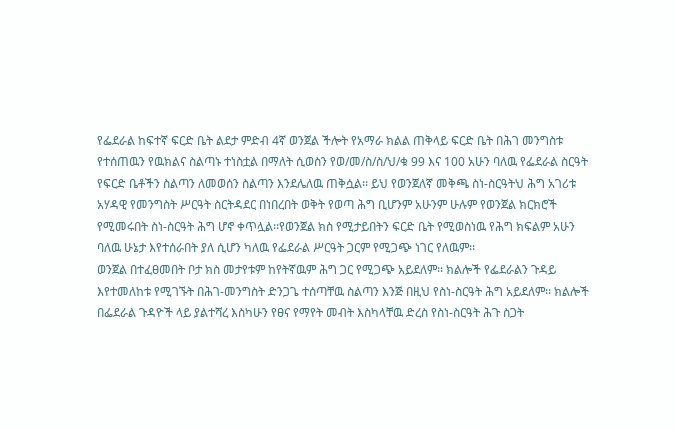የፌደራል ከፍተኛ ፍርድ ቤት ልደታ ምድብ 4ኛ ወንጀል ችሎት የአማራ ክልል ጠቅላይ ፍርድ ቤት በሕገ መንግስቱ የተሰጠዉን የዉክልና ስልጣኑ ተነስቷል በማለት ሲወስን የወ/መ/ስ/ስ/ህ/ቁ 99 እና 100 አሁን ባለዉ የፌደራል ስርዓት የፍርድ ቤቶችን ስልጣን ለመወሰን ስልጣን እንደሌለዉ ጠቅሷል፡፡ ይህ የወንጀለኛ መቅጫ ስነ-ስርዓትህ ሕግ አገሪቱ አሃዳዊ የመንግስት ሥርዓት ስርትዳደር በነበረበት ወቅት የወጣ ሕግ ቢሆንም አሁንም ሁሉም የወንጀል ክርክሮች የሚመሩበት ስነ-ስርዓት ሕግ ሆኖ ቀጥሏል፡፡የወንጀል ክስ የሚታይበትን ፍርድ ቤት የሚወስነዉ የሕግ ክፍልም አሁን ባለዉ ሁኔታ እየተሰራበት ያለ ሲሆን ካለዉ የፌደራል ሥርዓት ጋርም የሚጋጭ ነገር የለዉም፡፡
ወንጀል በተፈፀመበት ቦታ ክስ መታየቱም ከየትኛዉም ሕግ ጋር የሚጋጭ አይደለም፡፡ ክልሎች የፌደራልን ጉዳይ እየተመለከቱ የሚገኙት በሕገ-መንግስት ድንጋጌ ተሰጣቸዉ ስልጣን እንጅ በዚህ የስነ-ስርዓት ሕግ አይደለም፡፡ ክልሎች በፌደራል ጉዳዮች ላይ ያልተሻረ እስካሁን የፀና የማየት መብት እስካላቸዉ ድረስ የስነ-ስርዓት ሕጉ ስጋት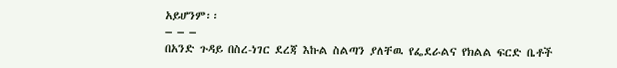አይሆንም፡፡
– – –
በአንድ ጉዳይ በስረ-ነገር ደረጃ እኩል ስልጣን ያለቸዉ የፌደራልና የክልል ፍርድ ቤቶች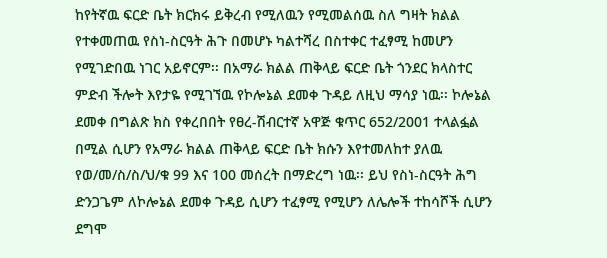ከየትኛዉ ፍርድ ቤት ክርክሩ ይቅረብ የሚለዉን የሚመልሰዉ ስለ ግዛት ክልል የተቀመጠዉ የስነ-ስርዓት ሕጉ በመሆኑ ካልተሻረ በስተቀር ተፈፃሚ ከመሆን የሚገድበዉ ነገር አይኖርም፡፡ በአማራ ክልል ጠቅላይ ፍርድ ቤት ጎንደር ክላስተር ምድብ ችሎት እየታዬ የሚገኘዉ የኮሎኔል ደመቀ ጉዳይ ለዚህ ማሳያ ነዉ፡፡ ኮሎኔል ደመቀ በግልጽ ክስ የቀረበበት የፀረ-ሽብርተኛ አዋጅ ቁጥር 652/2001 ተላልፏል በሚል ሲሆን የአማራ ክልል ጠቅላይ ፍርድ ቤት ክሱን እየተመለከተ ያለዉ የወ/መ/ስ/ስ/ህ/ቁ 99 እና 100 መሰረት በማድረግ ነዉ፡፡ ይህ የስነ-ስርዓት ሕግ ድንጋጌም ለኮሎኔል ደመቀ ጉዳይ ሲሆን ተፈፃሚ የሚሆን ለሌሎች ተከሳሾች ሲሆን ደግሞ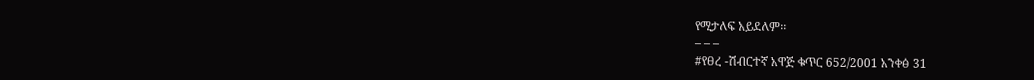የሚታለፍ አይደለም፡፡
– – –
#የፀረ -ሽብርተኛ አዋጅ ቁጥር 652/2001 አንቀፅ 31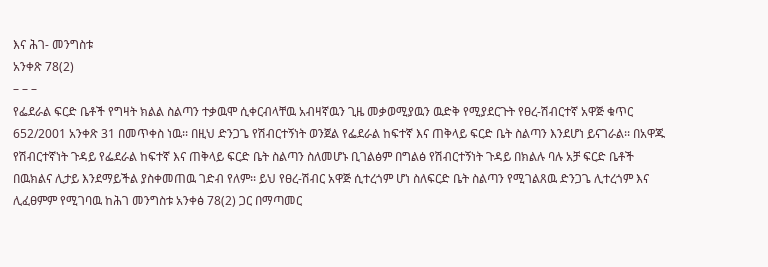እና ሕገ- መንግስቱ
አንቀጽ 78(2)
– – –
የፌደራል ፍርድ ቤቶች የግዛት ክልል ስልጣን ተቃዉሞ ሲቀርብላቸዉ አብዛኛዉን ጊዜ መቃወሚያዉን ዉድቅ የሚያደርጉት የፀረ-ሽብርተኛ አዋጅ ቁጥር 652/2001 አንቀጽ 31 በመጥቀስ ነዉ፡፡ በዚህ ድንጋጌ የሽብርተኝነት ወንጀል የፌደራል ከፍተኛ እና ጠቅላይ ፍርድ ቤት ስልጣን እንደሆነ ይናገራል፡፡ በአዋጁ የሽብርተኛነት ጉዳይ የፌደራል ከፍተኛ እና ጠቅላይ ፍርድ ቤት ስልጣን ስለመሆኑ ቢገልፅም በግልፅ የሽብርተኝነት ጉዳይ በክልሉ ባሉ አቻ ፍርድ ቤቶች በዉክልና ሊታይ እንደማይችል ያስቀመጠዉ ገድብ የለም፡፡ ይህ የፀረ-ሽብር አዋጅ ሲተረጎም ሆነ ስለፍርድ ቤት ስልጣን የሚገልጸዉ ድንጋጌ ሊተረጎም እና ሊፈፀምም የሚገባዉ ከሕገ መንግስቱ አንቀፅ 78(2) ጋር በማጣመር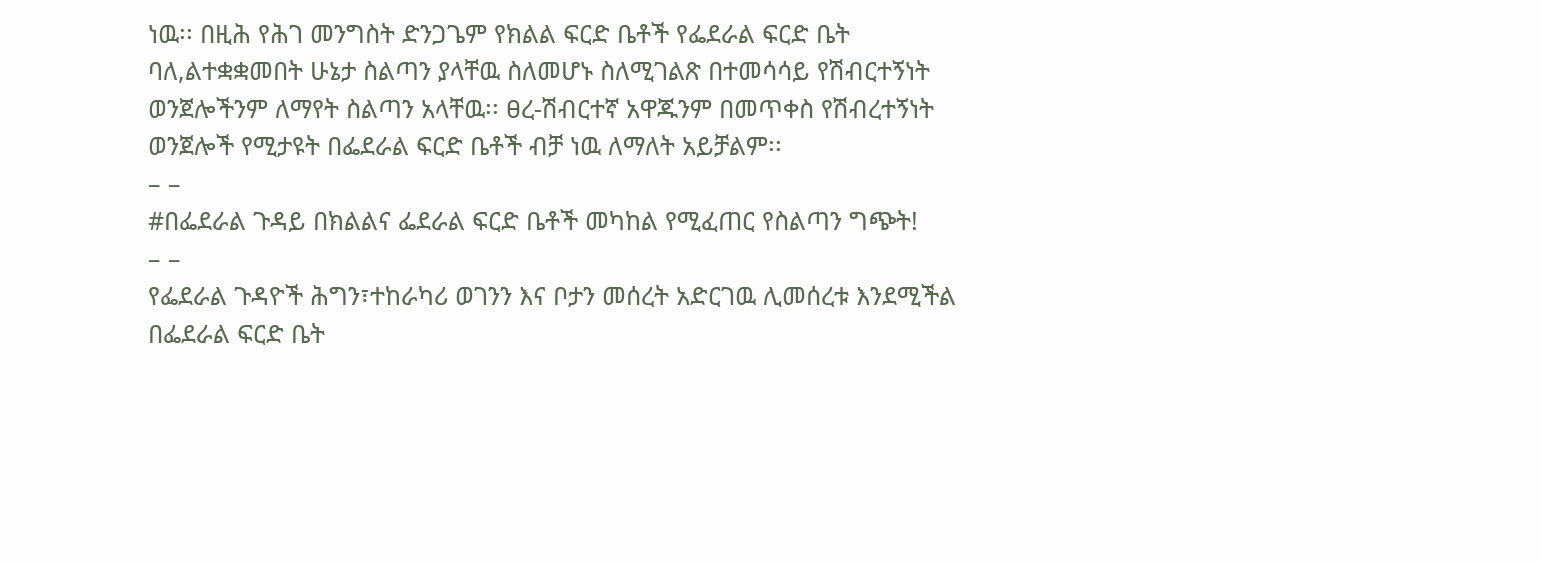ነዉ፡፡ በዚሕ የሕገ መንግስት ድንጋጌም የክልል ፍርድ ቤቶች የፌደራል ፍርድ ቤት ባለ,ልተቋቋመበት ሁኔታ ስልጣን ያላቸዉ ስለመሆኑ ስለሚገልጽ በተመሳሳይ የሽብርተኝነት ወንጀሎችንም ለማየት ስልጣን አላቸዉ፡፡ ፀረ-ሽብርተኛ አዋጁንም በመጥቀስ የሽብረተኝነት ወንጀሎች የሚታዩት በፌደራል ፍርድ ቤቶች ብቻ ነዉ ለማለት አይቻልም፡፡
– –
#በፌደራል ጉዳይ በክልልና ፌደራል ፍርድ ቤቶች መካከል የሚፈጠር የስልጣን ግጭት!
– –
የፌደራል ጉዳዮች ሕግን፣ተከራካሪ ወገንን እና ቦታን መሰረት አድርገዉ ሊመሰረቱ እንደሚችል በፌደራል ፍርድ ቤት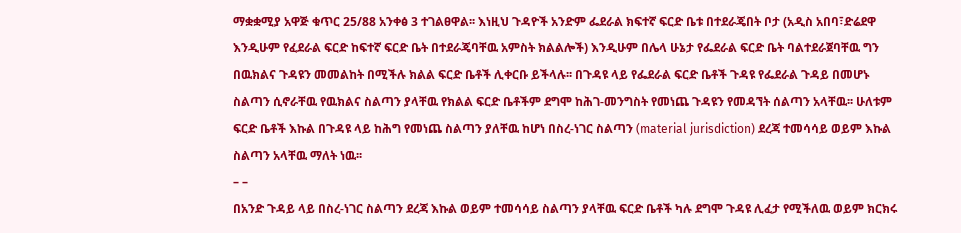ማቋቋሚያ አዋጅ ቁጥር 25/88 አንቀፅ 3 ተገልፀዋል፡፡ እነዚህ ጉዳዮች አንድም ፌደራል ክፍተኛ ፍርድ ቤቱ በተደራጄበት ቦታ (አዲስ አበባ፣ድሬደዋ እንዲሁም የፈደራል ፍርድ ከፍተኛ ፍርድ ቤት በተደራጄባቸዉ አምስት ክልልሎች) እንዲሁም በሌላ ሁኔታ የፌደራል ፍርድ ቤት ባልተደራጀባቸዉ ግን በዉክልና ጉዳዩን መመልከት በሚችሉ ክልል ፍርድ ቤቶች ሊቀርቡ ይችላሉ፡፡ በጉዳዩ ላይ የፌደራል ፍርድ ቤቶች ጉዳዩ የፌደራል ጉዳይ በመሆኑ ስልጣን ሲኖራቸዉ የዉክልና ስልጣን ያላቸዉ የክልል ፍርድ ቤቶችም ደግሞ ከሕገ-መንግስት የመነጨ ጉዳዩን የመዳኘት ሰልጣን አላቸዉ፡፡ ሁለቱም ፍርድ ቤቶች እኩል በጉዳዩ ላይ ከሕግ የመነጨ ስልጣን ያለቸዉ ከሆነ በስረ-ነገር ስልጣን (material jurisdiction) ደረጃ ተመሳሳይ ወይም እኩል
ስልጣን አላቸዉ ማለት ነዉ፡፡
– –
በአንድ ጉዳይ ላይ በስረ-ነገር ስልጣን ደረጃ እኩል ወይም ተመሳሳይ ስልጣን ያላቸዉ ፍርድ ቤቶች ካሉ ደግሞ ጉዳዩ ሊፈታ የሚችለዉ ወይም ክርክሩ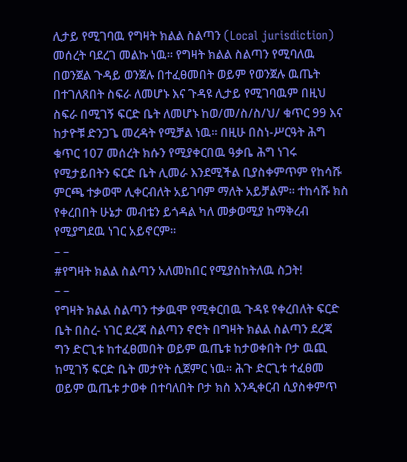ሊታይ የሚገባዉ የግዛት ክልል ስልጣን (Local jurisdiction) መሰረት ባደረገ መልኩ ነዉ፡፡ የግዛት ክልል ስልጣን የሚባለዉ በወንጀል ጉዳይ ወንጀሉ በተፈፀመበት ወይም የወንጀሉ ዉጤት በተገለጸበት ስፍራ ለመሆኑ እና ጉዳዩ ሊታይ የሚገባዉም በዚህ ስፍራ በሚገኝ ፍርድ ቤት ለመሆኑ ከወ/መ/ስ/ስ/ህ/ ቁጥር 99 እና ከታዮቹ ድንጋጌ መረዳት የሚቻል ነዉ፡፡ በዚሁ በስነ-ሥርዓት ሕግ ቁጥር 107 መሰረት ክሱን የሚያቀርበዉ ዓቃቤ ሕግ ነገሩ የሚታይበትን ፍርድ ቤት ሊመራ እንደሚችል ቢያስቀምጥም የከሳሹ ምርጫ ተቃወሞ ሊቀርብለት አይገባም ማለት አይቻልም፡፡ ተከሳሹ ክስ የቀረበበት ሁኔታ መብቴን ይጎዳል ካለ መቃወሚያ ከማቅረብ የሚያግደዉ ነገር አይኖርም፡፡
– –
#የግዛት ክልል ስልጣን አለመከበር የሚያስከትለዉ ስጋት!
– –
የግዛት ክልል ስልጣን ተቃዉሞ የሚቀርበዉ ጉዳዩ የቀረበለት ፍርድ ቤት በስረ- ነገር ደረጃ ስልጣን ኖሮት በግዛት ክልል ስልጣን ደረጃ ግን ድርጊቱ ከተፈፀመበት ወይም ዉጤቱ ከታወቀበት ቦታ ዉጪ ከሚገኝ ፍርድ ቤት መታየት ሲጀምር ነዉ፡፡ ሕጉ ድርጊቱ ተፈፀመ ወይም ዉጤቱ ታወቀ በተባለበት ቦታ ክስ እንዲቀርብ ሲያስቀምጥ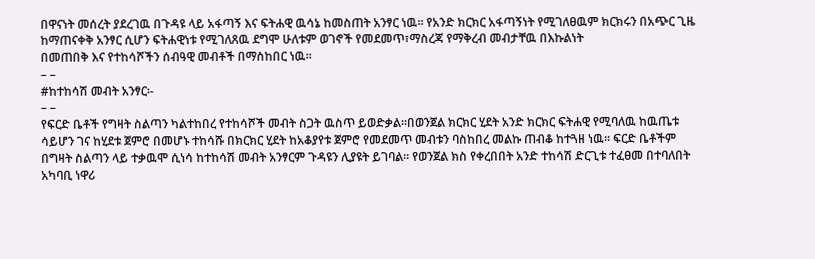በዋናነት መሰረት ያደረገዉ በጉዳዩ ላይ አፋጣኝ እና ፍትሐዊ ዉሳኔ ከመስጠት አንፃር ነዉ፡፡ የአንድ ክርክር አፋጣኝነት የሚገለፀዉም ክርክሩን በአጭር ጊዜ ከማጠናቀቅ አንፃር ሲሆን ፍትሐዊነቱ የሚገለጸዉ ደግሞ ሁለቱም ወገኖች የመደመጥ፣ማስረጃ የማቅረብ መብታቸዉ በእኩልነት
በመጠበቅ እና የተከሳሾችን ሰብዓዊ መብቶች በማስከበር ነዉ፡፡
– –
#ከተከሳሽ መብት አንፃር፡-
– –
የፍርድ ቤቶች የግዛት ስልጣን ካልተከበረ የተከሳሾች መብት ስጋት ዉስጥ ይወድቃል፡፡በወንጀል ክርክር ሂደት አንድ ክርክር ፍትሐዊ የሚባለዉ ከዉጤቱ ሳይሆን ገና ከሂደቱ ጀምሮ በመሆኑ ተከሳሹ በክርክር ሂደት ከአቆያየቱ ጀምሮ የመደመጥ መብቱን ባስከበረ መልኩ ጠብቆ ከተጓዘ ነዉ፡፡ ፍርድ ቤቶችም በግዛት ስልጣን ላይ ተቃዉሞ ሲነሳ ከተከሳሽ መብት አንፃርም ጉዳዩን ሊያዩት ይገባል፡፡ የወንጀል ክስ የቀረበበት አንድ ተከሳሽ ድርጊቱ ተፈፀመ በተባለበት አካባቢ ነዋሪ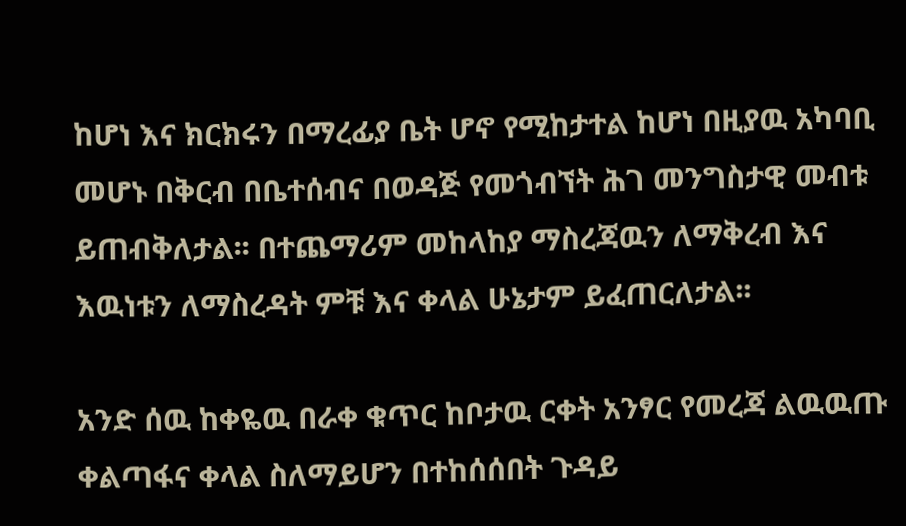ከሆነ እና ክርክሩን በማረፊያ ቤት ሆኖ የሚከታተል ከሆነ በዚያዉ አካባቢ መሆኑ በቅርብ በቤተሰብና በወዳጅ የመጎብኘት ሕገ መንግስታዊ መብቱ ይጠብቅለታል፡፡ በተጨማሪም መከላከያ ማስረጃዉን ለማቅረብ እና እዉነቱን ለማስረዳት ምቹ እና ቀላል ሁኔታም ይፈጠርለታል፡፡

አንድ ሰዉ ከቀዬዉ በራቀ ቁጥር ከቦታዉ ርቀት አንፃር የመረጃ ልዉዉጡ ቀልጣፋና ቀላል ስለማይሆን በተከሰሰበት ጉዳይ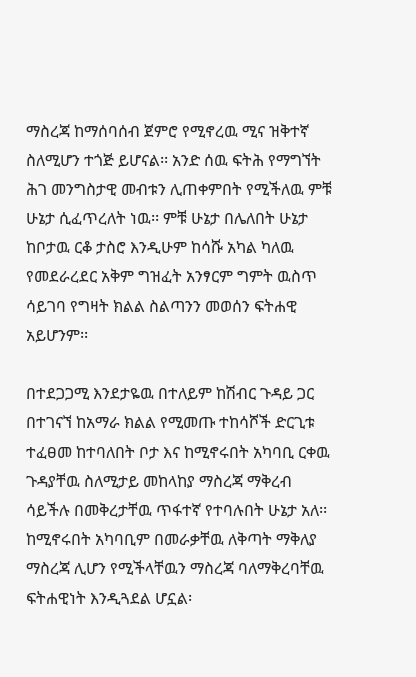ማስረጃ ከማሰባሰብ ጀምሮ የሚኖረዉ ሚና ዝቅተኛ ስለሚሆን ተጎጅ ይሆናል፡፡ አንድ ሰዉ ፍትሕ የማግኘት ሕገ መንግስታዊ መብቱን ሊጠቀምበት የሚችለዉ ምቹ ሁኔታ ሲፈጥረለት ነዉ፡፡ ምቹ ሁኔታ በሌለበት ሁኔታ ከቦታዉ ርቆ ታስሮ እንዲሁም ከሳሹ አካል ካለዉ የመደራረደር አቅም ግዝፈት አንፃርም ግምት ዉስጥ ሳይገባ የግዛት ክልል ስልጣንን መወሰን ፍትሐዊ አይሆንም፡፡

በተደጋጋሚ እንደታዬዉ በተለይም ከሽብር ጉዳይ ጋር በተገናኘ ከአማራ ክልል የሚመጡ ተከሳሾች ድርጊቱ ተፈፀመ ከተባለበት ቦታ እና ከሚኖሩበት አካባቢ ርቀዉ ጉዳያቸዉ ስለሚታይ መከላከያ ማስረጃ ማቅረብ ሳይችሉ በመቅረታቸዉ ጥፋተኛ የተባሉበት ሁኔታ አለ፡፡ ከሚኖሩበት አካባቢም በመራቃቸዉ ለቅጣት ማቅለያ ማስረጃ ሊሆን የሚችላቸዉን ማስረጃ ባለማቅረባቸዉ ፍትሐዊነት እንዲጓደል ሆኗል፡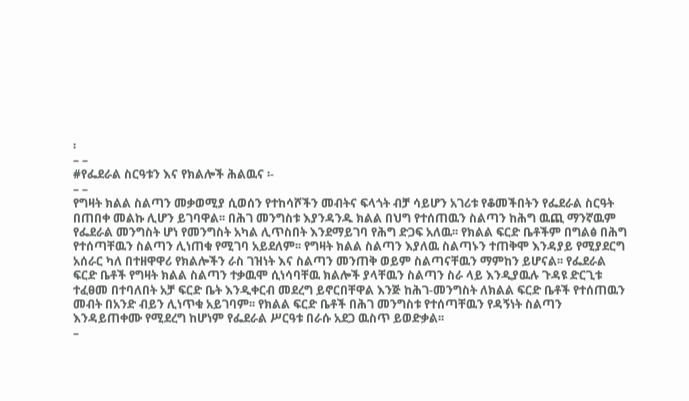፡
– –
#የፌደራል ስርዓቱን እና የክልሎች ሕልዉና ፡-
– –
የግዛት ክልል ስልጣን መቃወሚያ ሲወሰን የተከሳሾችን መብትና ፍላጎት ብቻ ሳይሆን አገሪቱ የቆመችበትን የፌደራል ስርዓት በጠበቀ መልኩ ሊሆን ይገባዋል፡፡ በሕገ መንግስቱ እያንዳንዱ ክልል በህግ የተሰጠዉን ስልጣን ከሕግ ዉጪ ማንኛዉም የፌደራል መንግስት ሆነ የመንግስት አካል ሊጥስበት እንደማይገባ የሕግ ድጋፍ አለዉ፡፡ የክልል ፍርድ ቤቶችም በግልፅ በሕግ የተሰጣቸዉን ስልጣን ሊነጠቁ የሚገባ አይደለም፡፡ የግዛት ክልል ስልጣን እያለዉ ስልጣኑን ተጠቅሞ እንዳያይ የሚያደርግ አሰራር ካለ በተዘዋዋሪ የክልሎችን ራስ ገዝነት እና ስልጣን መንጠቅ ወይም ስልጣናቸዉን ማምከን ይሆናል፡፡ የፌደራል ፍርድ ቤቶች የግዛት ክልል ስልጣን ተቃዉሞ ሲነሳባቸዉ ክልሎች ያላቸዉን ስልጣን ስራ ላይ እንዲያዉሉ ጉዳዩ ድርጊቱ ተፈፀመ በተባለበት አቻ ፍርድ ቤት እንዲቀርብ መደረግ ይኖርበቸዋል እንጅ ከሕገ-መንግስት ለክልል ፍርድ ቤቶች የተሰጠዉን መብት በአንድ ብይን ሊነጥቁ አይገባም፡፡ የክልል ፍርድ ቤቶች በሕገ መንግስቱ የተሰጣቸዉን የዳኝነት ስልጣን እንዳይጠቀሙ የሚደረግ ከሆነም የፌደራል ሥርዓቱ በራሱ አደጋ ዉስጥ ይወድቃል፡፡
–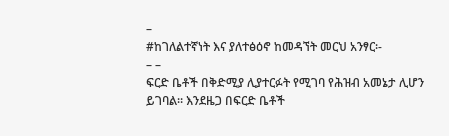–
#ከገለልተኛነት እና ያለተፅዕኖ ከመዳኘት መርህ አንፃር፡-
– –
ፍርድ ቤቶች በቅድሚያ ሊያተርፉት የሚገባ የሕዝብ አመኔታ ሊሆን ይገባል። እንደዜጋ በፍርድ ቤቶች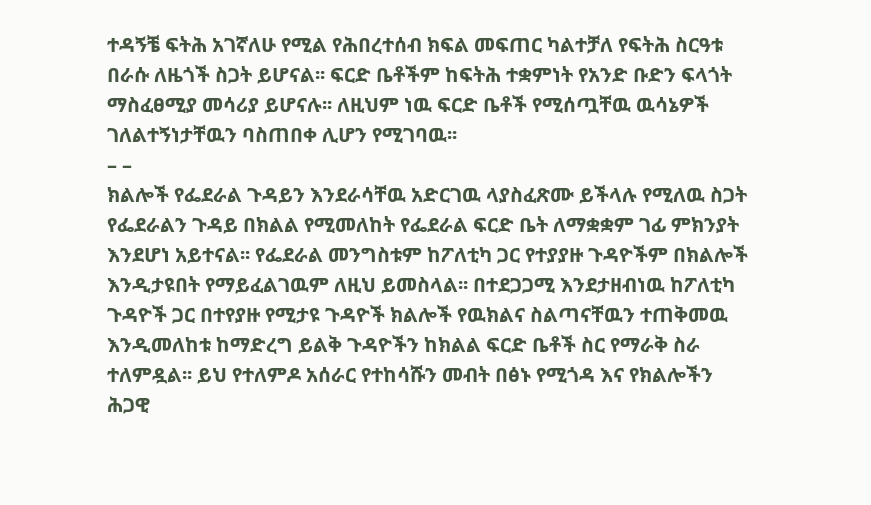ተዳኝቼ ፍትሕ አገኛለሁ የሚል የሕበረተሰብ ክፍል መፍጠር ካልተቻለ የፍትሕ ስርዓቱ በራሱ ለዜጎች ስጋት ይሆናል፡፡ ፍርድ ቤቶችም ከፍትሕ ተቋምነት የአንድ ቡድን ፍላጎት ማስፈፀሚያ መሳሪያ ይሆናሉ፡፡ ለዚህም ነዉ ፍርድ ቤቶች የሚሰጧቸዉ ዉሳኔዎች ገለልተኝነታቸዉን ባስጠበቀ ሊሆን የሚገባዉ፡፡
– –
ክልሎች የፌደራል ጉዳይን እንደራሳቸዉ አድርገዉ ላያስፈጽሙ ይችላሉ የሚለዉ ስጋት የፌደራልን ጉዳይ በክልል የሚመለከት የፌደራል ፍርድ ቤት ለማቋቋም ገፊ ምክንያት እንደሆነ አይተናል፡፡ የፌደራል መንግስቱም ከፖለቲካ ጋር የተያያዙ ጉዳዮችም በክልሎች እንዲታዩበት የማይፈልገዉም ለዚህ ይመስላል፡፡ በተደጋጋሚ እንደታዘብነዉ ከፖለቲካ ጉዳዮች ጋር በተየያዙ የሚታዩ ጉዳዮች ክልሎች የዉክልና ስልጣናቸዉን ተጠቅመዉ እንዲመለከቱ ከማድረግ ይልቅ ጉዳዮችን ከክልል ፍርድ ቤቶች ስር የማራቅ ስራ ተለምዷል፡፡ ይህ የተለምዶ አሰራር የተከሳሹን መብት በፅኑ የሚጎዳ እና የክልሎችን ሕጋዊ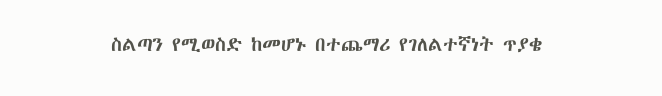ስልጣን የሚወስድ ከመሆኑ በተጨማሪ የገለልተኛነት ጥያቄ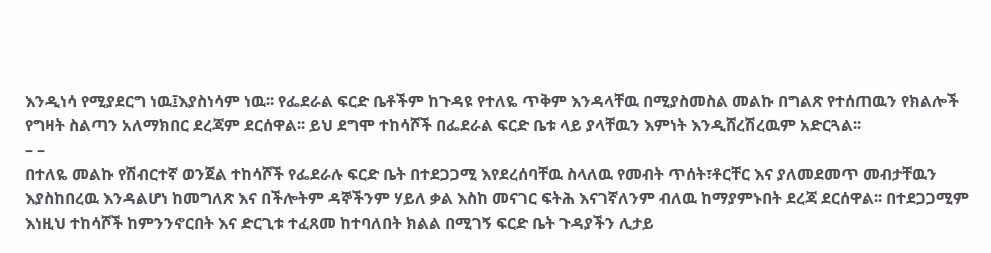እንዲነሳ የሚያደርግ ነዉ፤እያስነሳም ነዉ፡፡ የፌደራል ፍርድ ቤቶችም ከጉዳዩ የተለዬ ጥቅም እንዳላቸዉ በሚያስመስል መልኩ በግልጽ የተሰጠዉን የክልሎች የግዛት ስልጣን አለማክበር ደረጃም ደርሰዋል፡፡ ይህ ደግሞ ተከሳሾች በፌደራል ፍርድ ቤቱ ላይ ያላቸዉን እምነት እንዲሸረሽረዉም አድርጓል፡፡
– –
በተለዬ መልኩ የሽብርተኛ ወንጀል ተከሳሾች የፌደራሉ ፍርድ ቤት በተደጋጋሚ እየደረሰባቸዉ ስላለዉ የመብት ጥሰት፣ቶርቸር እና ያለመደመጥ መብታቸዉን እያስከበረዉ እንዳልሆነ ከመግለጽ እና በችሎትም ዳኞችንም ሃይለ ቃል እስከ መናገር ፍትሕ እናገኛለንም ብለዉ ከማያምኑበት ደረጃ ደርሰዋል፡፡ በተደጋጋሚም እነዚህ ተከሳሾች ከምንንኖርበት እና ድርጊቱ ተፈጸመ ከተባለበት ክልል በሚገኝ ፍርድ ቤት ጉዳያችን ሊታይ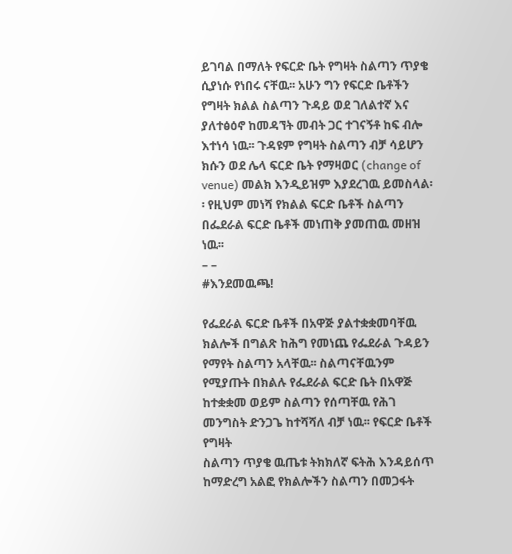ይገባል በማለት የፍርድ ቤት የግዛት ስልጣን ጥያቄ ሲያነሱ የነበሩ ናቸዉ፡፡ አሁን ግን የፍርድ ቤቶችን የግዛት ክልል ስልጣን ጉዳይ ወደ ገለልተኛ እና ያለተፅዕኖ ከመዳኘት መብት ጋር ተገናኝቶ ከፍ ብሎ እተነሳ ነዉ፡፡ ጉዳዩም የግዛት ስልጣን ብቻ ሳይሆን ክሱን ወደ ሌላ ፍርድ ቤት የማዛወር (change of venue) መልክ እንዲይዝም እያደረገዉ ይመስላል፡፡ የዚህም መነሻ የክልል ፍርድ ቤቶች ስልጣን በፌደራል ፍርድ ቤቶች መነጠቅ ያመጠዉ መዘዝ ነዉ፡፡
– –
#እንደመዉጫ!

የፌደራል ፍርድ ቤቶች በአዋጅ ያልተቋቋመባቸዉ ክልሎች በግልጽ ከሕግ የመነጨ የፌደራል ጉዳይን የማየት ስልጣን አላቸዉ፡፡ ስልጣናቸዉንም የሚያጡት በክልሉ የፌደራል ፍርድ ቤት በአዋጅ ከተቋቋመ ወይም ስልጣን የሰጣቸዉ የሕገ መንግስት ድንጋጌ ከተሻሻለ ብቻ ነዉ፡፡ የፍርድ ቤቶች የግዛት
ስልጣን ጥያቄ ዉጤቱ ትክክለኛ ፍትሕ እንዳይሰጥ ከማድረግ አልፎ የክልሎችን ስልጣን በመጋፋት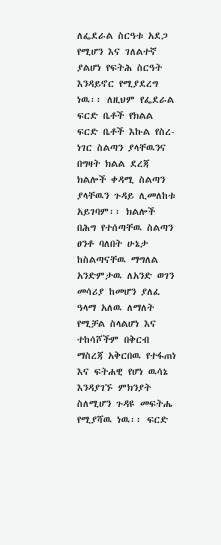ለፌደራል ስርዓቱ አደጋ የሚሆን እና ገለልተኛ ያልሆነ የፍትሕ ስርዓት እንዳይኖር የሚያደረግ ነዉ፡፡ ለዚህም የፌደራል ፍርድ ቤቶች የክልል ፍርድ ቤቶች እኩል የስረ-ነገር ስልጣን ያላቸዉንና በግዛት ክልል ደረጃ ክልሎች ቀዳሚ ስልጣን ያላቸዉን ጉዳይ ሊመለከቱ አይገባም፡፡ ክልሎች በሕግ የተሰጣቸዉ ስልጣን ፀንቶ ባለበት ሁኔታ ከስልጣናቸዉ ማግለል አንድምታዉ ለአንድ ወገን መሳሪያ ከመሆን ያለፈ ዓላማ አለዉ ለማለት የሚቻል ስላልሆነ እና ተከሳሾችም በቅርብ ማስረጃ አቅርበዉ የተፋጠነ እና ፍትሐዊ የሆነ ዉሳኔ እንዳያገኙ ምክንያት ስለሚሆን ጉዳዩ መፍትሔ የሚያሻዉ ነዉ፡፡ ፍርድ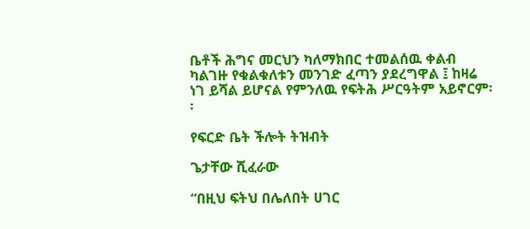ቤቶች ሕግና መርህን ካለማክበር ተመልሰዉ ቀልብ ካልገዙ የቁልቁለቱን መንገድ ፈጣን ያደረግዋል ፤ ከዛሬ ነገ ይሻል ይሆናል የምንለዉ የፍትሕ ሥርዓትም አይኖርም፡፡

የፍርድ ቤት ችሎት ትዝብት

ጌታቸው ሺፈራው

“በዚህ ፍትህ በሌለበት ሀገር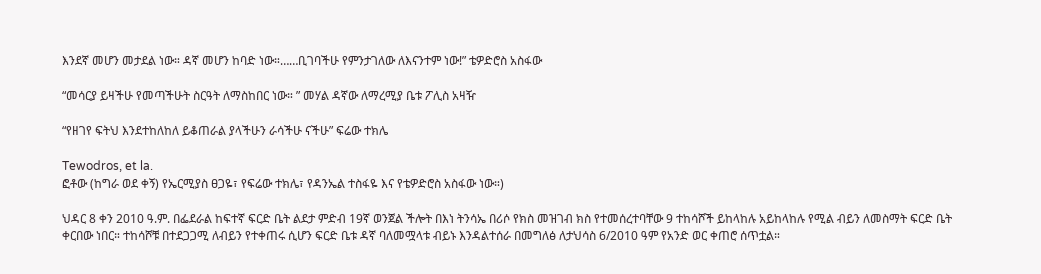እንደኛ መሆን መታደል ነው። ዳኛ መሆን ከባድ ነው።……ቢገባችሁ የምንታገለው ለእናንተም ነው!” ቴዎድሮስ አስፋው

“መሳርያ ይዛችሁ የመጣችሁት ስርዓት ለማስከበር ነው። ” መሃል ዳኛው ለማረሚያ ቤቱ ፖሊስ አዛዥ

“የዘገየ ፍትህ እንደተከለከለ ይቆጠራል ያላችሁን ራሳችሁ ናችሁ” ፍሬው ተክሌ

Tewodros, et la.
ፎቶው (ከግራ ወደ ቀኝ) የኤርሚያስ ፀጋዬ፣ የፍሬው ተክሌ፣ የዳንኤል ተስፋዬ እና የቴዎድሮስ አስፋው ነው።)

ህዳር 8 ቀን 2010 ዓ.ም. በፌደራል ከፍተኛ ፍርድ ቤት ልደታ ምድብ 19ኛ ወንጀል ችሎት በእነ ትንሳኤ በሪሶ የክስ መዝገብ ክስ የተመሰረተባቸው 9 ተከሳሾች ይከላከሉ አይከላከሉ የሚል ብይን ለመስማት ፍርድ ቤት ቀርበው ነበር። ተከሳሾቹ በተደጋጋሚ ለብይን የተቀጠሩ ሲሆን ፍርድ ቤቱ ዳኛ ባለመሟላቱ ብይኑ እንዳልተሰራ በመግለፅ ለታህሳስ 6/2010 ዓም የአንድ ወር ቀጠሮ ሰጥቷል።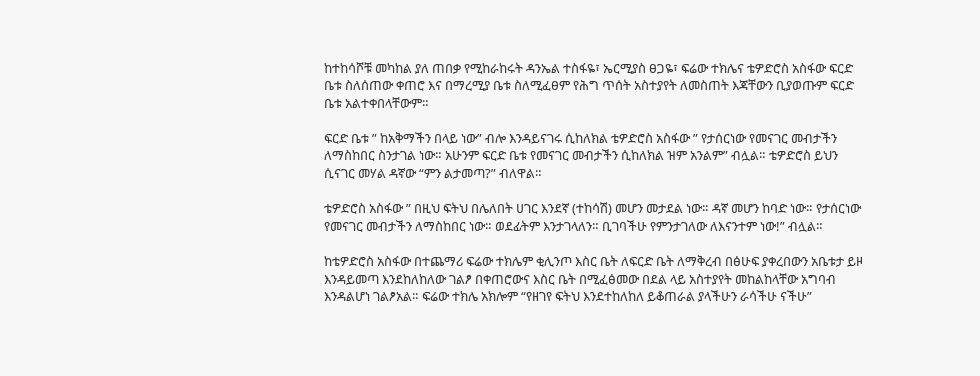ከተከሳሾቹ መካከል ያለ ጠበቃ የሚከራከሩት ዳንኤል ተስፋዬ፣ ኤርሚያስ ፀጋዬ፣ ፍሬው ተክሌና ቴዎድሮስ አስፋው ፍርድ ቤቱ ስለሰጠው ቀጠሮ እና በማረሚያ ቤቱ ስለሚፈፀም የሕግ ጥሰት አስተያየት ለመስጠት እጃቸውን ቢያወጡም ፍርድ ቤቱ አልተቀበላቸውም።

ፍርድ ቤቱ ” ከአቅማችን በላይ ነው” ብሎ እንዳይናገሩ ሲከለክል ቴዎድሮስ አስፋው ” የታሰርነው የመናገር መብታችን ለማስከበር ስንታገል ነው። አሁንም ፍርድ ቤቱ የመናገር መብታችን ሲከለክል ዝም አንልም” ብሏል። ቴዎድሮስ ይህን ሲናገር መሃል ዳኛው “ምን ልታመጣ?” ብለዋል።

ቴዎድሮስ አስፋው ” በዚህ ፍትህ በሌለበት ሀገር እንደኛ (ተከሳሽ) መሆን መታደል ነው። ዳኛ መሆን ከባድ ነው። የታሰርነው የመናገር መብታችን ለማስከበር ነው። ወደፊትም እንታገላለን። ቢገባችሁ የምንታገለው ለእናንተም ነው!” ብሏል።

ከቴዎድሮስ አስፋው በተጨማሪ ፍሬው ተክሌም ቂሊንጦ እስር ቤት ለፍርድ ቤት ለማቅረብ በፅሁፍ ያቀረበውን አቤቱታ ይዞ እንዳይመጣ እንደከለከለው ገልፆ በቀጠሮውና እስር ቤት በሚፈፅመው በደል ላይ አስተያየት መከልከላቸው አግባብ እንዳልሆነ ገልፆአል። ፍሬው ተክሌ አክሎም “የዘገየ ፍትህ እንደተከለከለ ይቆጠራል ያላችሁን ራሳችሁ ናችሁ”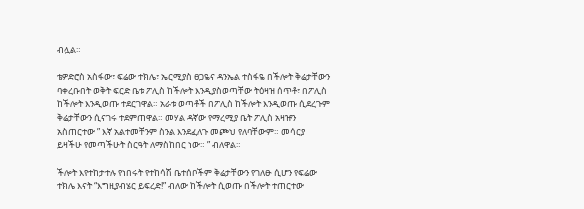ብሏል።

ቴዎድሮስ አስፋው፣ ፍሬው ተክሌ፣ ኤርሚያስ ፀጋዬና ዳንኤል ተስፋዬ በችሎት ቅሬታቸውን ባቀረቡበት ወቅት ፍርድ ቤቱ ፖሊስ ከችሎት እንዲያስወጣቸው ትዕዛዝ ሰጥቶ፣ በፖሊስ ከችሎት እንዲወጡ ተደርገዋል። አራቱ ወጣቶች በፖሊስ ከችሎት እንዲወጡ ሲደረጉም ቅሬታቸውን ሲናገሩ ተደምጠዋል። መሃል ዳኛው የማረሚያ ቤት ፖሊስ አዛዡን አስጠርተው ” እኛ አልተመቸንም ስንል እንደፈለጉ መጮህ የለባቸውም። መሳርያ ይዛችሁ የመጣችሁት ስርዓት ለማስከበር ነው። ” ብለዋል።

ችሎት እየተከታተሉ የነበሩት የተከሳሽ ቤተሰቦችም ቅሬታቸውን የገለፁ ሲሆን የፍሬው ተክሌ እናት “እግዚያብሄር ይፍረድ!” ብለው ከችሎት ሲወጡ በችሎት ተጠርተው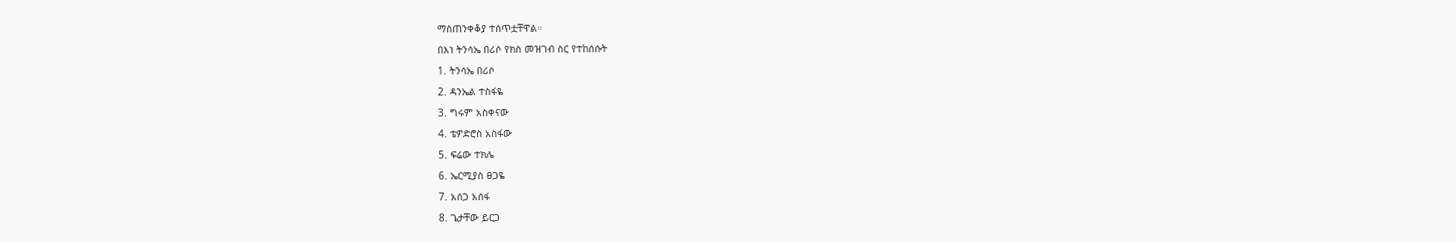ማስጠንቀቆያ ተሰጥቷቸዋል።
በእነ ትንሳኤ በሪሶ የክስ መዝገብ ስር የተከሰሱት
1. ትንሳኤ በሪሶ
2. ዳንኤል ተስፋዬ
3. ግሩም አስቀናው
4. ቴዎድሮስ አስፋው
5. ፍሬው ተክሌ
6. ኤርሚያስ ፀጋዬ
7. አሰጋ አሰፋ
8. ጌታቸው ይርጋ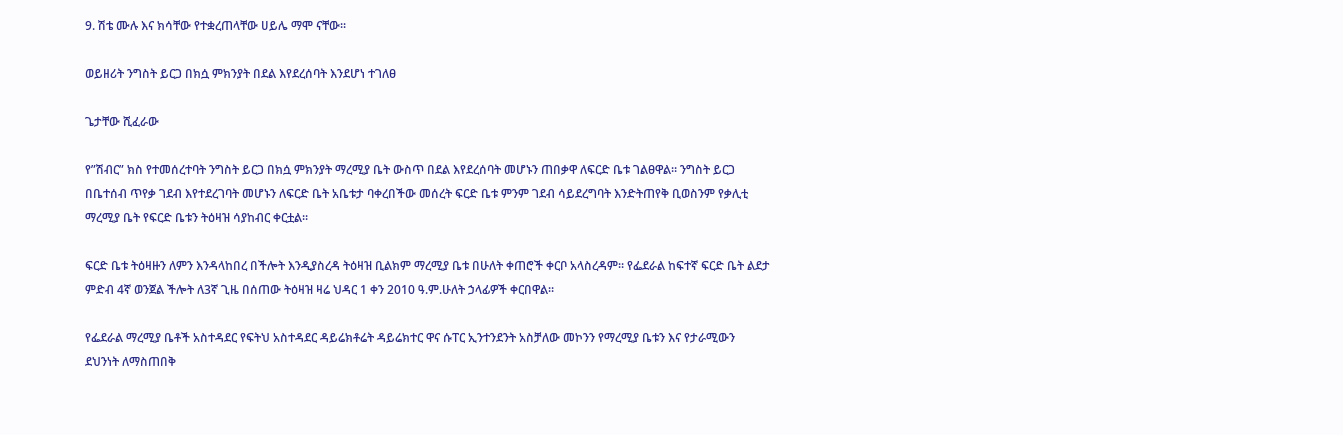9. ሽቴ ሙሉ እና ክሳቸው የተቋረጠላቸው ሀይሌ ማሞ ናቸው፡፡

ወይዘሪት ንግስት ይርጋ በክሷ ምክንያት በደል እየደረሰባት እንደሆነ ተገለፀ

ጌታቸው ሺፈራው

የ”ሽብር” ክስ የተመሰረተባት ንግስት ይርጋ በክሷ ምክንያት ማረሚያ ቤት ውስጥ በደል እየደረሰባት መሆኑን ጠበቃዋ ለፍርድ ቤቱ ገልፀዋል። ንግስት ይርጋ በቤተሰብ ጥየቃ ገደብ እየተደረገባት መሆኑን ለፍርድ ቤት አቤቱታ ባቀረበችው መሰረት ፍርድ ቤቱ ምንም ገደብ ሳይደረግባት እንድትጠየቅ ቢወስንም የቃሊቲ ማረሚያ ቤት የፍርድ ቤቱን ትዕዛዝ ሳያከብር ቀርቷል።

ፍርድ ቤቱ ትዕዛዙን ለምን እንዳላከበረ በችሎት እንዲያስረዳ ትዕዛዝ ቢልክም ማረሚያ ቤቱ በሁለት ቀጠሮች ቀርቦ አላስረዳም። የፌደራል ከፍተኛ ፍርድ ቤት ልደታ ምድብ 4ኛ ወንጀል ችሎት ለ3ኛ ጊዜ በሰጠው ትዕዛዝ ዛሬ ህዳር 1 ቀን 2010 ዓ.ም.ሁለት ኃላፊዎች ቀርበዋል።

የፌደራል ማረሚያ ቤቶች አስተዳደር የፍትህ አስተዳደር ዳይሬክቶሬት ዳይሬክተር ዋና ሱፐር ኢንተንደንት አስቻለው መኮንን የማረሚያ ቤቱን እና የታራሚውን ደህንነት ለማስጠበቅ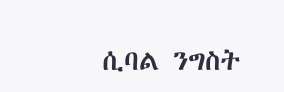ሲባል ንግስት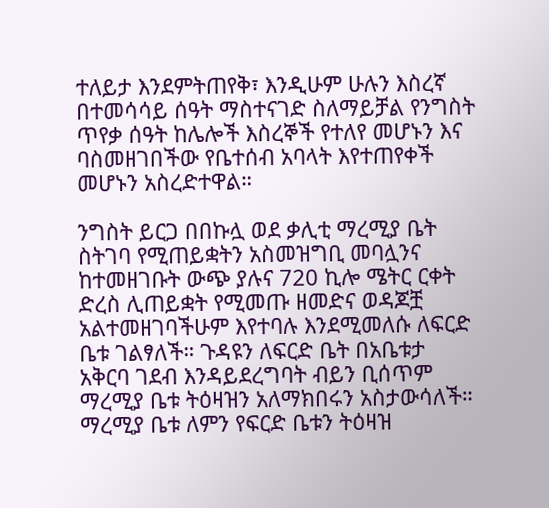ተለይታ እንደምትጠየቅ፣ እንዲሁም ሁሉን እስረኛ በተመሳሳይ ሰዓት ማስተናገድ ስለማይቻል የንግስት ጥየቃ ሰዓት ከሌሎች እስረኞች የተለየ መሆኑን እና ባስመዘገበችው የቤተሰብ አባላት እየተጠየቀች መሆኑን አስረድተዋል።

ንግስት ይርጋ በበኩሏ ወደ ቃሊቲ ማረሚያ ቤት ስትገባ የሚጠይቋትን አስመዝግቢ መባሏንና ከተመዘገቡት ውጭ ያሉና 720 ኪሎ ሜትር ርቀት ድረስ ሊጠይቋት የሚመጡ ዘመድና ወዳጆቿ አልተመዘገባችሁም እየተባሉ እንደሚመለሱ ለፍርድ ቤቱ ገልፃለች። ጉዳዩን ለፍርድ ቤት በአቤቱታ አቅርባ ገደብ እንዳይደረግባት ብይን ቢሰጥም ማረሚያ ቤቱ ትዕዛዝን አለማክበሩን አስታውሳለች። ማረሚያ ቤቱ ለምን የፍርድ ቤቱን ትዕዛዝ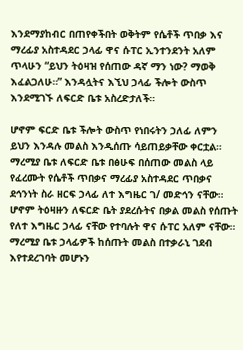እንደማያከብር በጠየቀችበት ወቅትም የሴቶች ጥበቃ እና ማረፊያ አስተዳደር ኃላፊ ዋና ሱፐር ኢንተንደንት አለም ጥላሁን “ይህን ትዕዛዝ የሰጠው ዳኛ ማን ነው? ማወቅ እፈልጋለሁ።” እንዳሏትና እኚህ ኃላፊ ችሎት ውስጥ እንደሚገኙ ለፍርድ ቤቱ አስረድታለች።

ሆኖም ፍርድ ቤቱ ችሎት ውስጥ የነበሩትን ኃለፊ ለምን ይህን እንዳሉ መልስ እንዲሰጡ ሳይጠይቃቸው ቀርቷል። ማረሚያ ቤቱ ለፍርድ ቤቱ በፅሁፍ በሰጠው መልስ ላይ የፈረሙት የሴቶች ጥበቃና ማረፊያ አስተዳደር ጥበቃና ደኅንነት ስራ ዘርፍ ኃላፊ ለተ እግዜር ገ/ መድኅን ናቸው። ሆኖም ትዕዛዙን ለፍርድ ቤት ያደረሱትና በቃል መልስ የሰጡት የለተ እግዜር ኃላፊ ናቸው የተባሉት ዋና ሱፐር አለም ናቸው።
ማረሚያ ቤቱ ኃላፊዎች ከሰጡት መልስ በተቃራኒ ገደብ እየተደረገባት መሆኑን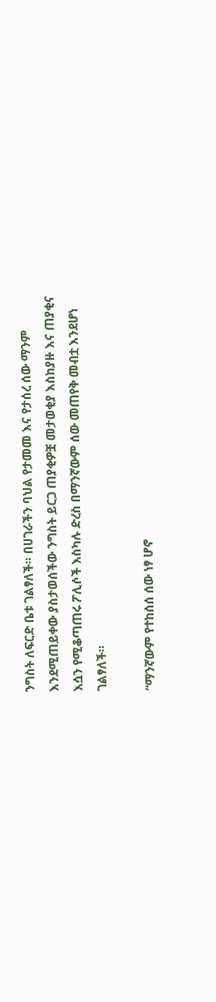ንግስት ለፍርድ ቤቱ ገልፃለች። በሀገራችን ባህል የታመመ እና የታሰረ ሰው ማንም እንደሚጠይቀው ያስታወሰችው ንግስት ይርጋ ጠያቂዎቿ መታወቂያ እስከያዙ እና ጠያቂና እሷን የሚቆጣጠሩ ፖሊሶች እስካሉ ድረስ በማንኛውም ሰው መጠየቅ መብቷ እንደሆነ ገልፃለች።

“ማንኛውም የተከሰሰ ሰው ነፃ ሆኖ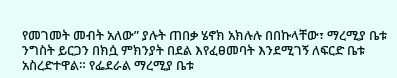የመገመት መብት አለው” ያሉት ጠበቃ ሄኖክ አክሉሉ በበኩላቸው፣ ማረሚያ ቤቱ ንግስት ይርጋን በክሷ ምክንያት በደል እየፈፀመባት እንደሚገኝ ለፍርድ ቤቱ አስረድተዋል። የፌደራል ማረሚያ ቤቱ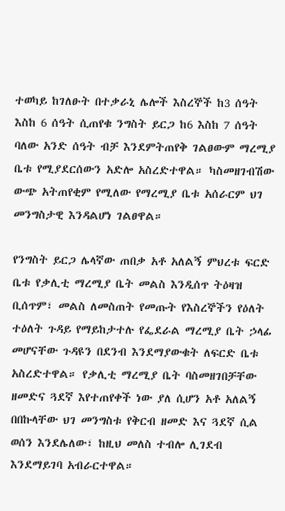ተወካይ ከገለፁት በተቃራኒ ሌሎች እስረኞች ከ3 ሰዓት እስከ 6 ሰዓት ሲጠየቁ ንግስት ይርጋ ከ6 እስከ 7 ሰዓት ባለው አንድ ሰዓት ብቻ እንደምትጠየቅ ገልፀውም ማረሚያ ቤቱ የሚያደርሰውን አድሎ አስረድተዋል። ካስመዘገብሽው ውጭ አትጠየቂም የሚለው የማረሚያ ቤቱ አሰራርም ህገ መንግስታዊ እንዳልሆነ ገልፀዋል።

የንግስት ይርጋ ሌላኛው ጠበቃ አቶ አለልኝ ምህረቱ ፍርድ ቤቱ የቃሊቲ ማረሚያ ቤት መልስ እንዲሰጥ ትዕዛዝ ቢሰጥም፣ መልስ ለመስጠት የመጡት የእስረኞችን የዕለት ተዕለት ጉዳይ የማይከታተሉ የፌደራል ማረሚያ ቤት ኃላፊ መሆናቸው ጉዳዩን በደንብ እንደማያውቁት ለፍርድ ቤቱ አስረድተዋል። የቃሊቲ ማረሚያ ቤት ባስመዘገበቻቸው ዘመድና ጓደኛ እየተጠየቀች ነው ያለ ሲሆን አቶ አለልኝ በበኩላቸው ህገ መንግስቱ የቅርብ ዘመድ እና ጓደኛ ሲል ወሰን እንደሌለው፣ ከዚህ መለስ ተብሎ ሊገደብ እንደማይገባ አብራርተዋል።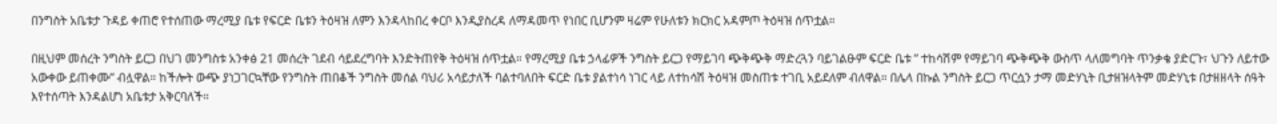በንግስት አቤቱታ ጉዳይ ቀጠሮ የተሰጠው ማረሚያ ቤቱ የፍርድ ቤቱን ትዕዛዝ ለምን እንዳላከበረ ቀርቦ እንዲያስረዳ ለማዳመጥ የነበር ቢሆንም ዛሬም የሁለቱን ክርክር አዳምጦ ትዕዛዝ ሰጥቷል።

በዚህም መሰረት ንግስት ይርጋ በህገ መንግስቱ አንቀፅ 21 መሰረት ገደብ ሳይደረግባት እንድትጠየቅ ትዕዛዝ ሰጥቷል። የማረሚያ ቤቱ ኃላፊዎች ንግስት ይርጋ የማይገባ ጭቅጭቅ ማድረጓን ባይገልፁም ፍርድ ቤቱ ” ተከሳሽም የማይገባ ጭቅጭቅ ውስጥ ላለመግባት ጥንቃቄ ያድርጉ፣ ህጉን ለይተው አውቀው ይጠቀሙ” ብሏዋል። ከችሎት ውጭ ያነጋገርኳቸው የንግስት ጠበቆች ንግስት መሰል ባህሪ አሳይታለች ባልተባለበት ፍርድ ቤቱ ያልተነሳ ነገር ላይ ለተከሳሽ ትዕዛዝ መስጠቱ ተገቢ አይደለም ብለዋል። በሌላ በኩል ንግስት ይርጋ ጥርሷን ታማ መድሃኒት ቢታዘዝላትም መድሃኒቱ በታዘዘላት ሰዓት እየተሰጣት እንዳልሆነ አቤቱታ አቅርባለች።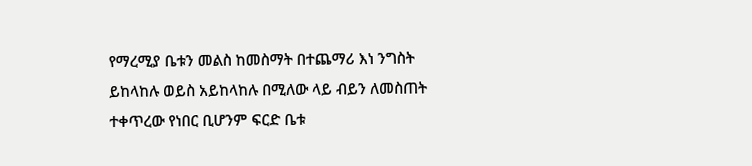የማረሚያ ቤቱን መልስ ከመስማት በተጨማሪ እነ ንግስት ይከላከሉ ወይስ አይከላከሉ በሚለው ላይ ብይን ለመስጠት ተቀጥረው የነበር ቢሆንም ፍርድ ቤቱ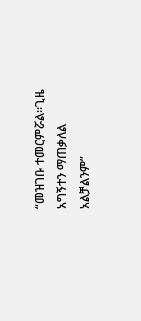“መዝገቡ ተመርምሯል።ጊዜ አግኝተን ማጠቃለል አልቻልንም”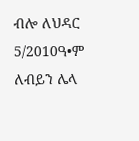ብሎ ለህዳር 5/2010ዓ•ም ለብይን ሌላ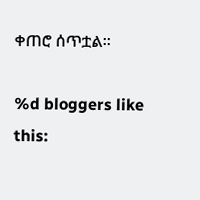ቀጠሮ ሰጥቷል።

%d bloggers like this: